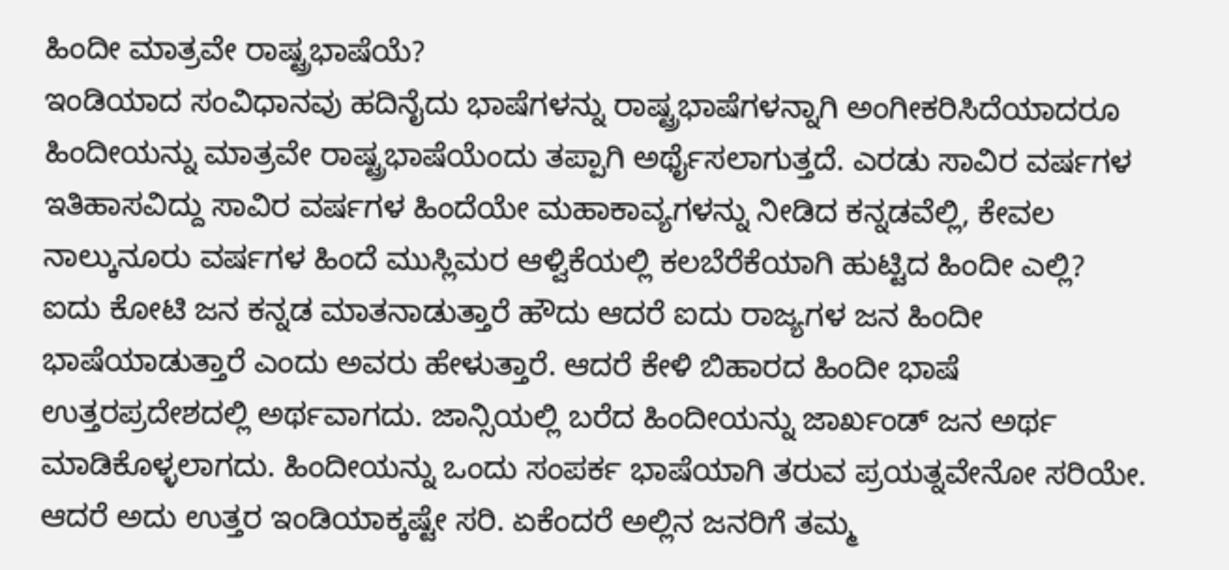ಹಿಂದೀ ಮಾತ್ರವೇ ರಾಷ್ಟ್ರಭಾಷೆಯೆ?
ಇಂಡಿಯಾದ ಸಂವಿಧಾನವು ಹದಿನೈದು ಭಾಷೆಗಳನ್ನು ರಾಷ್ಟ್ರಭಾಷೆಗಳನ್ನಾಗಿ ಅಂಗೀಕರಿಸಿದೆಯಾದರೂ ಹಿಂದೀಯನ್ನು ಮಾತ್ರವೇ ರಾಷ್ಟ್ರಭಾಷೆಯೆಂದು ತಪ್ಪಾಗಿ ಅರ್ಥೈಸಲಾಗುತ್ತದೆ. ಎರಡು ಸಾವಿರ ವರ್ಷಗಳ ಇತಿಹಾಸವಿದ್ದು ಸಾವಿರ ವರ್ಷಗಳ ಹಿಂದೆಯೇ ಮಹಾಕಾವ್ಯಗಳನ್ನು ನೀಡಿದ ಕನ್ನಡವೆಲ್ಲಿ, ಕೇವಲ ನಾಲ್ಕುನೂರು ವರ್ಷಗಳ ಹಿಂದೆ ಮುಸ್ಲಿಮರ ಆಳ್ವಿಕೆಯಲ್ಲಿ ಕಲಬೆರೆಕೆಯಾಗಿ ಹುಟ್ಟಿದ ಹಿಂದೀ ಎಲ್ಲಿ?
ಐದು ಕೋಟಿ ಜನ ಕನ್ನಡ ಮಾತನಾಡುತ್ತಾರೆ ಹೌದು ಆದರೆ ಐದು ರಾಜ್ಯಗಳ ಜನ ಹಿಂದೀ ಭಾಷೆಯಾಡುತ್ತಾರೆ ಎಂದು ಅವರು ಹೇಳುತ್ತಾರೆ. ಆದರೆ ಕೇಳಿ ಬಿಹಾರದ ಹಿಂದೀ ಭಾಷೆ ಉತ್ತರಪ್ರದೇಶದಲ್ಲಿ ಅರ್ಥವಾಗದು. ಜಾನ್ಸಿಯಲ್ಲಿ ಬರೆದ ಹಿಂದೀಯನ್ನು ಜಾರ್ಖಂಡ್ ಜನ ಅರ್ಥ ಮಾಡಿಕೊಳ್ಳಲಾಗದು. ಹಿಂದೀಯನ್ನು ಒಂದು ಸಂಪರ್ಕ ಭಾಷೆಯಾಗಿ ತರುವ ಪ್ರಯತ್ನವೇನೋ ಸರಿಯೇ. ಆದರೆ ಅದು ಉತ್ತರ ಇಂಡಿಯಾಕ್ಕಷ್ಟೇ ಸರಿ. ಏಕೆಂದರೆ ಅಲ್ಲಿನ ಜನರಿಗೆ ತಮ್ಮ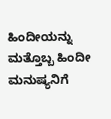ಹಿಂದೀಯನ್ನು ಮತ್ತೊಬ್ಬ ಹಿಂದೀ ಮನುಷ್ಯನಿಗೆ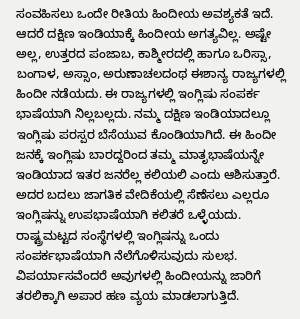ಸಂವಹಿಸಲು ಒಂದೇ ರೀತಿಯ ಹಿಂದೀಯ ಅವಶ್ಯಕತೆ ಇದೆ. ಆದರೆ ದಕ್ಷಿಣ ಇಂಡಿಯಾಕ್ಕೆ ಹಿಂದೀಯ ಅಗತ್ಯವಿಲ್ಲ. ಅಷ್ಟೇ ಅಲ್ಲ, ಉತ್ತರದ ಪಂಜಾಬ, ಕಾಶ್ಮೀರದಲ್ಲಿ ಹಾಗೂ ಒರಿಸ್ಸಾ, ಬಂಗಾಳ, ಅಸ್ಸಾಂ, ಅರುಣಾಚಲದಂಥ ಈಶಾನ್ಯ ರಾಜ್ಯಗಳಲ್ಲಿ ಹಿಂದೀ ನಡೆಯದು. ಈ ರಾಜ್ಯಗಳಲ್ಲಿ ಇಂಗ್ಲಿಷು ಸಂಪರ್ಕ ಭಾಷೆಯಾಗಿ ನಿಲ್ಲಬಲ್ಲದು. ನಮ್ಮ ದಕ್ಷಿಣ ಇಂಡಿಯಾದಲ್ಲೂ ಇಂಗ್ಲಿಷು ಪರಸ್ಪರ ಬೆಸೆಯುವ ಕೊಂಡಿಯಾಗಿದೆ. ಈ ಹಿಂದೀ ಜನಕ್ಕೆ ಇಂಗ್ಲಿಷು ಬಾರದ್ದರಿಂದ ತಮ್ಮ ಮಾತೃಭಾಷೆಯನ್ನೇ ಇಂಡಿಯಾದ ಇತರ ಜನರೆಲ್ಲ ಕಲಿಯಲಿ ಎಂದು ಆಶಿಸುತ್ತಾರೆ.
ಅದರ ಬದಲು ಜಾಗತಿಕ ವೇದಿಕೆಯಲ್ಲಿ ಸೆಣೆಸಲು ಎಲ್ಲರೂ ಇಂಗ್ಲಿಷನ್ನು ಉಪಭಾಷೆಯಾಗಿ ಕಲಿತರೆ ಒಳ್ಳೆಯದು. ರಾಷ್ಟ್ರಮಟ್ಟದ ಸಂಸ್ಥೆಗಳಲ್ಲಿ ಇಂಗ್ಲಿಷನ್ನು ಒಂದು ಸಂಪರ್ಕಭಾಷೆಯಾಗಿ ನೆಲೆಗೊಳಿಸುವುದು ಸುಲಭ. ವಿಪರ್ಯಾಸವೆಂದರೆ ಅವುಗಳಲ್ಲಿ ಹಿಂದೀಯನ್ನು ಜಾರಿಗೆ ತರಲಿಕ್ಕಾಗಿ ಅಪಾರ ಹಣ ವ್ಯಯ ಮಾಡಲಾಗುತ್ತಿದೆ.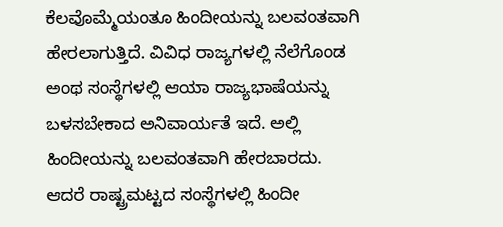ಕೆಲವೊಮ್ಮೆಯಂತೂ ಹಿಂದೀಯನ್ನು ಬಲವಂತವಾಗಿ ಹೇರಲಾಗುತ್ತಿದೆ. ವಿವಿಧ ರಾಜ್ಯಗಳಲ್ಲಿ ನೆಲೆಗೊಂಡ ಅಂಥ ಸಂಸ್ಥೆಗಳಲ್ಲಿ ಆಯಾ ರಾಜ್ಯಭಾಷೆಯನ್ನು ಬಳಸಬೇಕಾದ ಅನಿವಾರ್ಯತೆ ಇದೆ. ಅಲ್ಲಿ ಹಿಂದೀಯನ್ನು ಬಲವಂತವಾಗಿ ಹೇರಬಾರದು.
ಆದರೆ ರಾಷ್ಟ್ರಮಟ್ಟದ ಸಂಸ್ಥೆಗಳಲ್ಲಿ ಹಿಂದೀ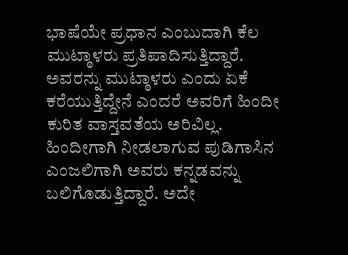ಭಾಷೆಯೇ ಪ್ರಧಾನ ಎಂಬುದಾಗಿ ಕೆಲ ಮುಟ್ಠಾಳರು ಪ್ರತಿಪಾದಿಸುತ್ತಿದ್ದಾರೆ. ಅವರನ್ನು ಮುಟ್ಠಾಳರು ಎಂದು ಏಕೆ ಕರೆಯುತ್ತಿದ್ದೇನೆ ಎಂದರೆ ಅವರಿಗೆ ಹಿಂದೀ ಕುರಿತ ವಾಸ್ತವತೆಯ ಅರಿವಿಲ್ಲ. ಹಿಂದೀಗಾಗಿ ನೀಡಲಾಗುವ ಪುಡಿಗಾಸಿನ ಎಂಜಲಿಗಾಗಿ ಅವರು ಕನ್ನಡವನ್ನು ಬಲಿಗೊಡುತ್ತಿದ್ದಾರೆ. ಅದೇ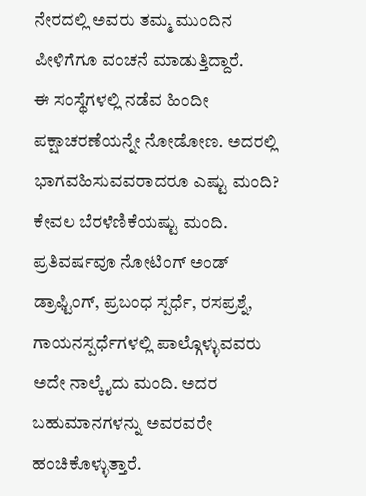ನೇರದಲ್ಲಿ ಅವರು ತಮ್ಮ ಮುಂದಿನ ಪೀಳಿಗೆಗೂ ವಂಚನೆ ಮಾಡುತ್ತಿದ್ದಾರೆ.
ಈ ಸಂಸ್ಥೆಗಳಲ್ಲಿ ನಡೆವ ಹಿಂದೀ ಪಕ್ಷಾಚರಣೆಯನ್ನೇ ನೋಡೋಣ. ಅದರಲ್ಲಿ ಭಾಗವಹಿಸುವವರಾದರೂ ಎಷ್ಟು ಮಂದಿ? ಕೇವಲ ಬೆರಳೆಣಿಕೆಯಷ್ಟು ಮಂದಿ. ಪ್ರತಿವರ್ಷವೂ ನೋಟಿಂಗ್ ಅಂಡ್ ಡ್ರಾಫ್ಟಿಂಗ್, ಪ್ರಬಂಧ ಸ್ಪರ್ಧೆ, ರಸಪ್ರಶ್ನೆ, ಗಾಯನಸ್ಪರ್ಧೆಗಳಲ್ಲಿ ಪಾಲ್ಗೊಳ್ಳುವವರು ಅದೇ ನಾಲ್ಕೈದು ಮಂದಿ. ಅದರ ಬಹುಮಾನಗಳನ್ನು ಅವರವರೇ ಹಂಚಿಕೊಳ್ಳುತ್ತಾರೆ.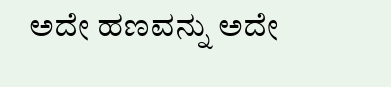ಅದೇ ಹಣವನ್ನು ಅದೇ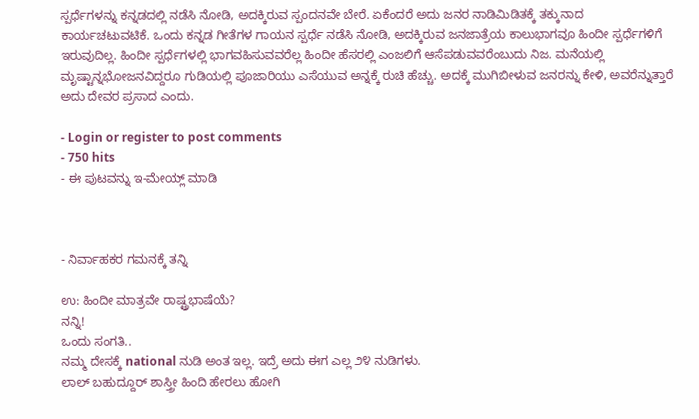ಸ್ಪರ್ಧೆಗಳನ್ನು ಕನ್ನಡದಲ್ಲಿ ನಡೆಸಿ ನೋಡಿ, ಅದಕ್ಕಿರುವ ಸ್ಪಂದನವೇ ಬೇರೆ. ಏಕೆಂದರೆ ಅದು ಜನರ ನಾಡಿಮಿಡಿತಕ್ಕೆ ತಕ್ಕುನಾದ ಕಾರ್ಯಚಟುವಟಿಕೆ. ಒಂದು ಕನ್ನಡ ಗೀತೆಗಳ ಗಾಯನ ಸ್ಪರ್ಧೆ ನಡೆಸಿ ನೋಡಿ, ಅದಕ್ಕಿರುವ ಜನಜಾತ್ರೆಯ ಕಾಲುಭಾಗವೂ ಹಿಂದೀ ಸ್ಪರ್ಧೆಗಳಿಗೆ ಇರುವುದಿಲ್ಲ. ಹಿಂದೀ ಸ್ಪರ್ಧೆಗಳಲ್ಲಿ ಭಾಗವಹಿಸುವವರೆಲ್ಲ ಹಿಂದೀ ಹೆಸರಲ್ಲಿ ಎಂಜಲಿಗೆ ಆಸೆಪಡುವವರೆಂಬುದು ನಿಜ. ಮನೆಯಲ್ಲಿ ಮೃಷ್ಟಾನ್ನಭೋಜನವಿದ್ದರೂ ಗುಡಿಯಲ್ಲಿ ಪೂಜಾರಿಯು ಎಸೆಯುವ ಅನ್ನಕ್ಕೆ ರುಚಿ ಹೆಚ್ಚು. ಅದಕ್ಕೆ ಮುಗಿಬೀಳುವ ಜನರನ್ನು ಕೇಳಿ, ಅವರೆನ್ನುತ್ತಾರೆ ಅದು ದೇವರ ಪ್ರಸಾದ ಎಂದು.

- Login or register to post comments
- 750 hits
- ಈ ಪುಟವನ್ನು ಇ-ಮೇಯ್ಲ್ ಮಾಡಿ



- ನಿರ್ವಾಹಕರ ಗಮನಕ್ಕೆ ತನ್ನಿ

ಉ: ಹಿಂದೀ ಮಾತ್ರವೇ ರಾಷ್ಟ್ರಭಾಷೆಯೆ?
ನನ್ನಿ!
ಒಂದು ಸಂಗತಿ..
ನಮ್ಮ ದೇಸಕ್ಕೆ national ನುಡಿ ಅಂತ ಇಲ್ಲ. ಇದ್ರೆ ಅದು ಈಗ ಎಲ್ಲ ೨೪ ನುಡಿಗಳು.
ಲಾಲ್ ಬಹುದ್ದೂರ್ ಶಾಸ್ತ್ರೀ ಹಿಂದಿ ಹೇರಲು ಹೋಗಿ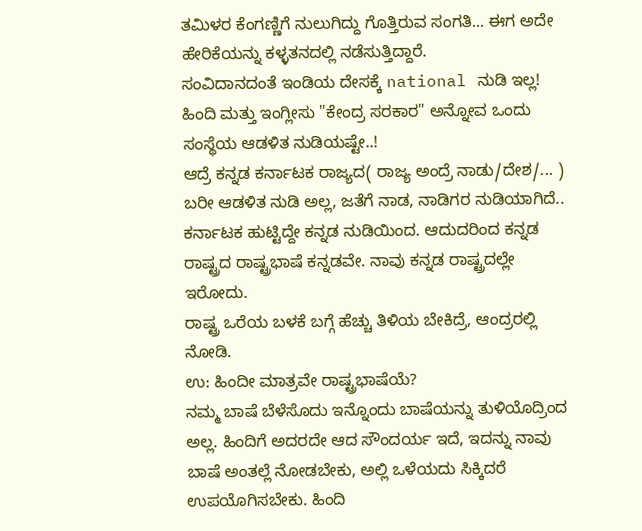ತಮಿಳರ ಕೆಂಗಣ್ಣಿಗೆ ನುಲುಗಿದ್ದು ಗೊತ್ತಿರುವ ಸಂಗತಿ... ಈಗ ಅದೇ ಹೇರಿಕೆಯನ್ನು ಕಳ್ಳತನದಲ್ಲಿ ನಡೆಸುತ್ತಿದ್ದಾರೆ.
ಸಂವಿದಾನದಂತೆ ಇಂಡಿಯ ದೇಸಕ್ಕೆ national ನುಡಿ ಇಲ್ಲ! ಹಿಂದಿ ಮತ್ತು ಇಂಗ್ಲೀಸು "ಕೇಂದ್ರ ಸರಕಾರ" ಅನ್ನೋವ ಒಂದು ಸಂಸ್ಥೆಯ ಆಡಳಿತ ನುಡಿಯಷ್ಟೇ..!
ಆದ್ರೆ ಕನ್ನಡ ಕರ್ನಾಟಕ ರಾಜ್ಯದ( ರಾಜ್ಯ ಅಂದ್ರೆ ನಾಡು/ದೇಶ/... ) ಬರೀ ಆಡಳಿತ ನುಡಿ ಅಲ್ಲ, ಜತೆಗೆ ನಾಡ, ನಾಡಿಗರ ನುಡಿಯಾಗಿದೆ.. ಕರ್ನಾಟಕ ಹುಟ್ಟಿದ್ದೇ ಕನ್ನಡ ನುಡಿಯಿಂದ. ಆದುದರಿಂದ ಕನ್ನಡ ರಾಷ್ಟ್ರದ ರಾಷ್ಟ್ರಭಾಷೆ ಕನ್ನಡವೇ. ನಾವು ಕನ್ನಡ ರಾಷ್ಟ್ರದಲ್ಲೇ ಇರೋದು.
ರಾಷ್ಟ್ರ ಒರೆಯ ಬಳಕೆ ಬಗ್ಗೆ ಹೆಚ್ಚು ತಿಳಿಯ ಬೇಕಿದ್ರೆ, ಆಂದ್ರರಲ್ಲಿ ನೋಡಿ.
ಉ: ಹಿಂದೀ ಮಾತ್ರವೇ ರಾಷ್ಟ್ರಭಾಷೆಯೆ?
ನಮ್ಮ ಬಾಷೆ ಬೆಳೆಸೊದು ಇನ್ನೊಂದು ಬಾಷೆಯನ್ನು ತುಳಿಯೊದ್ರಿಂದ ಅಲ್ಲ. ಹಿಂದಿಗೆ ಅದರದೇ ಆದ ಸೌಂದರ್ಯ ಇದೆ, ಇದನ್ನು ನಾವು ಬಾಷೆ ಅಂತಲ್ಲೆ ನೋಡಬೇಕು, ಅಲ್ಲಿ ಒಳೆಯದು ಸಿಕ್ಕಿದರೆ ಉಪಯೊಗಿಸಬೇಕು. ಹಿಂದಿ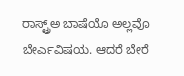ರಾಸ್ಟ್ರ್ಅ ಬಾಷೆಯೊ ಅಲ್ಲವೊ ಬೇರ್ಎವಿಷಯ. ಆದರೆ ಬೇರೆ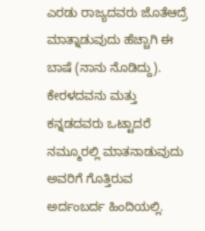ಎರಡು ರಾಜ್ಯದವರು ಜೊತೆಆದ್ರೆ ಮಾತ್ನಾಡುವುದು ಹೆಚ್ಚಾಗಿ ಈ ಬಾಷೆ (ನಾನು ನೊಡಿದ್ದು). ಕೇರಳದವನು ಮತ್ತು ಕನ್ನಡದವರು ಒಟ್ಟಾದರೆ ನಮ್ಮೂರಲ್ಲಿ ಮಾತನಾಡುವುದು ಅವರಿಗೆ ಗೊತ್ತಿರುವ ಅರ್ದಂಬರ್ದ ಹಿಂದಿಯಲ್ಲಿ.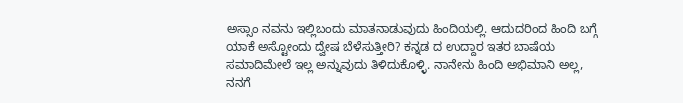ಅಸ್ಸಾಂ ನವನು ಇಲ್ಲಿಬಂದು ಮಾತನಾಡುವುದು ಹಿಂದಿಯಲ್ಲಿ. ಆದುದರಿಂದ ಹಿಂದಿ ಬಗ್ಗೆ ಯಾಕೆ ಅಸ್ಟೋಂದು ದ್ವೇಷ ಬೆಳೆಸುತ್ತೀರಿ? ಕನ್ನಡ ದ ಉದ್ದಾರ ಇತರ ಬಾಷೆಯ ಸಮಾದಿಮೇಲೆ ಇಲ್ಲ ಅನ್ನುವುದು ತಿಳಿದುಕೊಳ್ಳಿ. ನಾನೇನು ಹಿಂದಿ ಅಭಿಮಾನಿ ಅಲ್ಲ, ನನಗೆ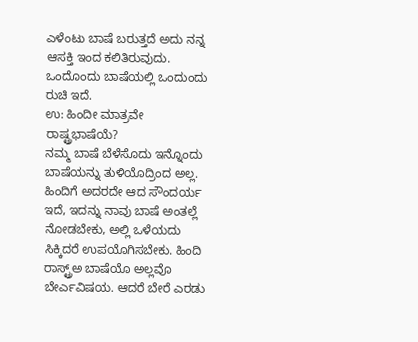ಎಳೆಂಟು ಬಾಷೆ ಬರುತ್ತದೆ ಅದು ನನ್ನ ಆಸಕ್ತಿ ಇಂದ ಕಲಿತಿರುವುದು. ಒಂದೊಂದು ಬಾಷೆಯಲ್ಲಿ ಒಂದುಂದು ರುಚಿ ಇದೆ.
ಉ: ಹಿಂದೀ ಮಾತ್ರವೇ ರಾಷ್ಟ್ರಭಾಷೆಯೆ?
ನಮ್ಮ ಬಾಷೆ ಬೆಳೆಸೊದು ಇನ್ನೊಂದು ಬಾಷೆಯನ್ನು ತುಳಿಯೊದ್ರಿಂದ ಅಲ್ಲ. ಹಿಂದಿಗೆ ಅದರದೇ ಆದ ಸೌಂದರ್ಯ ಇದೆ, ಇದನ್ನು ನಾವು ಬಾಷೆ ಅಂತಲ್ಲೆ ನೋಡಬೇಕು, ಅಲ್ಲಿ ಒಳೆಯದು ಸಿಕ್ಕಿದರೆ ಉಪಯೊಗಿಸಬೇಕು. ಹಿಂದಿ ರಾಸ್ಟ್ರ್ಅ ಬಾಷೆಯೊ ಅಲ್ಲವೊ ಬೇರ್ಎವಿಷಯ. ಆದರೆ ಬೇರೆ ಎರಡು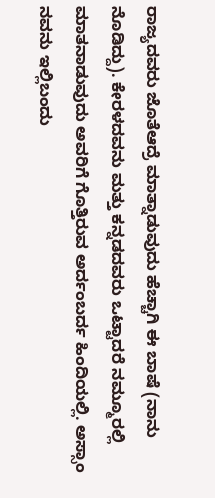ರಾಜ್ಯದವರು ಜೊತೆಆದ್ರೆ ಮಾತ್ನಾಡುವುದು ಹೆಚ್ಚಾಗಿ ಈ ಬಾಷೆ (ನಾನು ನೊಡಿದ್ದು). ಕೇರಳದವನು ಮತ್ತು ಕನ್ನಡದವರು ಒಟ್ಟಾದರೆ ನಮ್ಮೂರಲ್ಲಿ ಮಾತನಾಡುವುದು ಅವರಿಗೆ ಗೊತ್ತಿರುವ ಅರ್ದಂಬರ್ದ ಹಿಂದಿಯಲ್ಲಿ. ಅಸ್ಸಾಂ ನವನು ಇಲ್ಲಿಬಂದು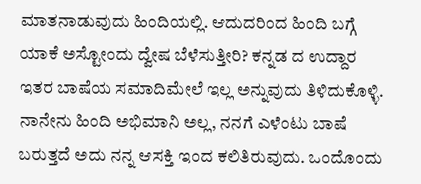ಮಾತನಾಡುವುದು ಹಿಂದಿಯಲ್ಲಿ. ಆದುದರಿಂದ ಹಿಂದಿ ಬಗ್ಗೆ ಯಾಕೆ ಅಸ್ಟೋಂದು ದ್ವೇಷ ಬೆಳೆಸುತ್ತೀರಿ? ಕನ್ನಡ ದ ಉದ್ದಾರ ಇತರ ಬಾಷೆಯ ಸಮಾದಿಮೇಲೆ ಇಲ್ಲ ಅನ್ನುವುದು ತಿಳಿದುಕೊಳ್ಳಿ. ನಾನೇನು ಹಿಂದಿ ಅಭಿಮಾನಿ ಅಲ್ಲ, ನನಗೆ ಎಳೆಂಟು ಬಾಷೆ ಬರುತ್ತದೆ ಅದು ನನ್ನ ಆಸಕ್ತಿ ಇಂದ ಕಲಿತಿರುವುದು. ಒಂದೊಂದು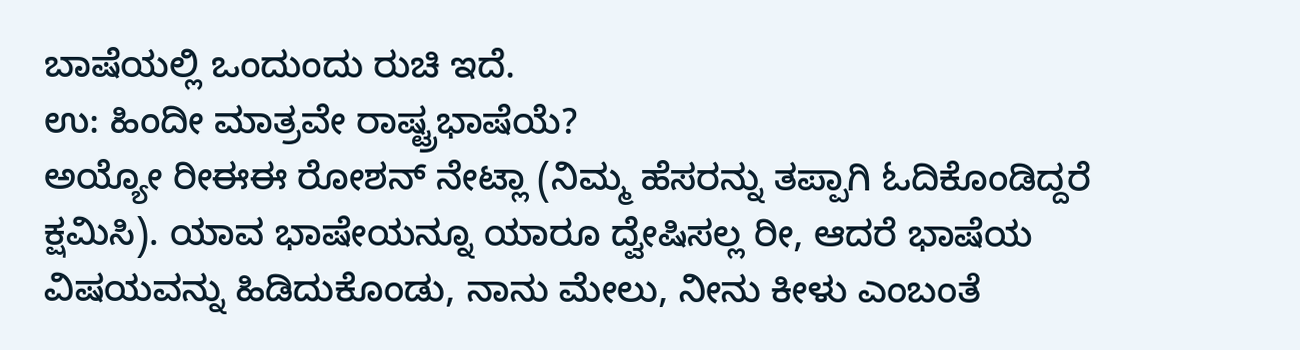ಬಾಷೆಯಲ್ಲಿ ಒಂದುಂದು ರುಚಿ ಇದೆ.
ಉ: ಹಿಂದೀ ಮಾತ್ರವೇ ರಾಷ್ಟ್ರಭಾಷೆಯೆ?
ಅಯ್ಯೋ ರೀಈಈ ರೋಶನ್ ನೇಟ್ಲಾ (ನಿಮ್ಮ ಹೆಸರನ್ನು ತಪ್ಪಾಗಿ ಓದಿಕೊಂಡಿದ್ದರೆ ಕ್ಷಮಿಸಿ). ಯಾವ ಭಾಷೇಯನ್ನೂ ಯಾರೂ ದ್ವೇಷಿಸಲ್ಲ ರೀ, ಆದರೆ ಭಾಷೆಯ ವಿಷಯವನ್ನು ಹಿಡಿದುಕೊಂಡು, ನಾನು ಮೇಲು, ನೀನು ಕೀಳು ಎಂಬಂತೆ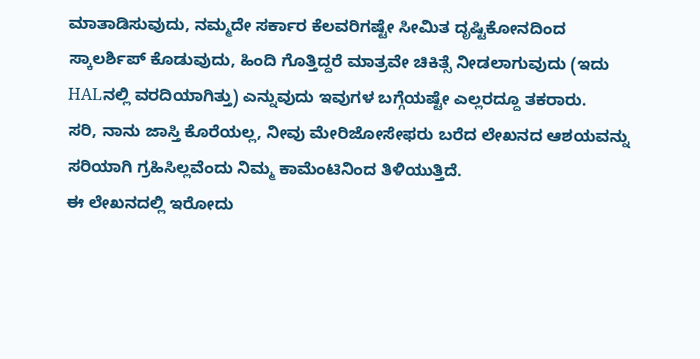ಮಾತಾಡಿಸುವುದು, ನಮ್ಮದೇ ಸರ್ಕಾರ ಕೆಲವರಿಗಷ್ಟೇ ಸೀಮಿತ ದೃಷ್ಟಿಕೋನದಿಂದ ಸ್ಕಾಲರ್ಶಿಪ್ ಕೊಡುವುದು, ಹಿಂದಿ ಗೊತ್ತಿದ್ದರೆ ಮಾತ್ರವೇ ಚಿಕಿತ್ಸೆ ನೀಡಲಾಗುವುದು (ಇದು HALನಲ್ಲಿ ವರದಿಯಾಗಿತ್ತು) ಎನ್ನುವುದು ಇವುಗಳ ಬಗ್ಗೆಯಷ್ಟೇ ಎಲ್ಲರದ್ದೂ ತಕರಾರು.
ಸರಿ, ನಾನು ಜಾಸ್ತಿ ಕೊರೆಯಲ್ಲ, ನೀವು ಮೇರಿಜೋಸೇಫರು ಬರೆದ ಲೇಖನದ ಆಶಯವನ್ನು ಸರಿಯಾಗಿ ಗ್ರಹಿಸಿಲ್ಲವೆಂದು ನಿಮ್ಮ ಕಾಮೆಂಟಿನಿಂದ ತಿಳಿಯುತ್ತಿದೆ.
ಈ ಲೇಖನದಲ್ಲಿ ಇರೋದು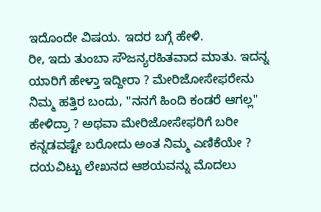ಇದೊಂದೇ ವಿಷಯ. ಇದರ ಬಗ್ಗೆ ಹೇಳಿ.
ರೀ, ಇದು ತುಂಬಾ ಸೌಜನ್ಯರಹಿತವಾದ ಮಾತು. ಇದನ್ನ ಯಾರಿಗೆ ಹೇಳ್ತಾ ಇದ್ದೀರಾ ? ಮೇರಿಜೋಸೇಫರೇನು ನಿಮ್ಮ ಹತ್ತಿರ ಬಂದು, "ನನಗೆ ಹಿಂದಿ ಕಂಡರೆ ಆಗಲ್ಲ" ಹೇಳಿದ್ರಾ ? ಅಥವಾ ಮೇರಿಜೋಸೇಫರಿಗೆ ಬರೀ ಕನ್ನಡವಷ್ಟೇ ಬರೋದು ಅಂತ ನಿಮ್ಮ ಎಣಿಕೆಯೇ ? ದಯವಿಟ್ಟು ಲೇಖನದ ಆಶಯವನ್ನು ಮೊದಲು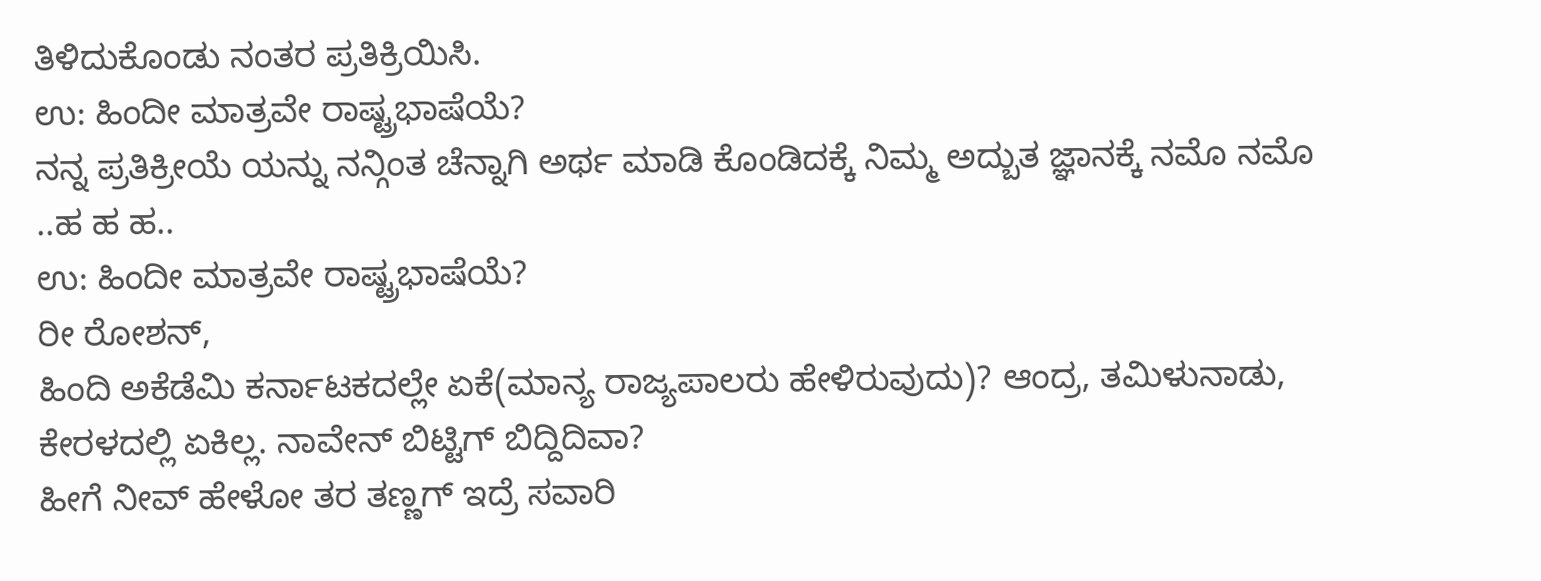ತಿಳಿದುಕೊಂಡು ನಂತರ ಪ್ರತಿಕ್ರಿಯಿಸಿ.
ಉ: ಹಿಂದೀ ಮಾತ್ರವೇ ರಾಷ್ಟ್ರಭಾಷೆಯೆ?
ನನ್ನ ಪ್ರತಿಕ್ರೀಯೆ ಯನ್ನು ನನ್ಗಿಂತ ಚೆನ್ನಾಗಿ ಅರ್ಥ ಮಾಡಿ ಕೊಂಡಿದಕ್ಕೆ ನಿಮ್ಮ ಅದ್ಬುತ ಜ್ಞಾನಕ್ಕೆ ನಮೊ ನಮೊ ..ಹ ಹ ಹ..
ಉ: ಹಿಂದೀ ಮಾತ್ರವೇ ರಾಷ್ಟ್ರಭಾಷೆಯೆ?
ರೀ ರೋಶನ್,
ಹಿಂದಿ ಅಕೆಡೆಮಿ ಕರ್ನಾಟಕದಲ್ಲೇ ಏಕೆ(ಮಾನ್ಯ ರಾಜ್ಯಪಾಲರು ಹೇಳಿರುವುದು)? ಆಂದ್ರ, ತಮಿಳುನಾಡು, ಕೇರಳದಲ್ಲಿ ಏಕಿಲ್ಲ. ನಾವೇನ್ ಬಿಟ್ಟಿಗ್ ಬಿದ್ದಿದಿವಾ?
ಹೀಗೆ ನೀವ್ ಹೇಳೋ ತರ ತಣ್ಣಗ್ ಇದ್ರೆ ಸವಾರಿ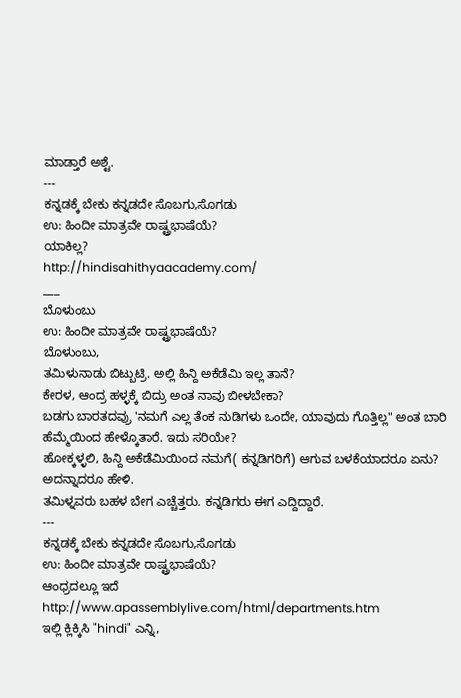ಮಾಡ್ತಾರೆ ಅಶ್ಟೆ.
---
ಕನ್ನಡಕ್ಕೆ ಬೇಕು ಕನ್ನಡದೇ ಸೊಬಗು,ಸೊಗಡು
ಉ: ಹಿಂದೀ ಮಾತ್ರವೇ ರಾಷ್ಟ್ರಭಾಷೆಯೆ?
ಯಾಕಿಲ್ಲ?
http://hindisahithyaacademy.com/
___
ಬೊಳುಂಬು
ಉ: ಹಿಂದೀ ಮಾತ್ರವೇ ರಾಷ್ಟ್ರಭಾಷೆಯೆ?
ಬೊಳುಂಬು,
ತಮಿಳುನಾಡು ಬಿಟ್ಬುಟ್ರಿ. ಅಲ್ಲಿ ಹಿನ್ದಿ ಅಕೆಡೆಮಿ ಇಲ್ಲ ತಾನೆ?
ಕೇರಳ, ಆಂದ್ರ ಹಳ್ಳಕ್ಕೆ ಬಿದ್ರು ಅಂತ ನಾವು ಬೀಳಬೇಕಾ?
ಬಡಗು ಬಾರತದವ್ರು 'ನಮಗೆ ಎಲ್ಲ ತೆಂಕ ನುಡಿಗಳು ಒಂದೇ, ಯಾವುದು ಗೊತ್ತಿಲ್ಲ" ಅಂತ ಬಾರಿ ಹೆಮ್ಮೆಯಿಂದ ಹೇಳ್ಕೊತಾರೆ. ಇದು ಸರಿಯೇ?
ಹೋಕ್ಕಳ್ಳಲಿ, ಹಿನ್ದಿ ಅಕೆಡೆಮಿಯಿಂದ ನಮಗೆ( ಕನ್ನಡಿಗರಿಗೆ) ಆಗುವ ಬಳಕೆಯಾದರೂ ಏನು? ಅದನ್ನಾದರೂ ಹೇಳಿ.
ತಮಿಳ್ನವರು ಬಹಳ ಬೇಗ ಎಚ್ಚೆತ್ತರು. ಕನ್ನಡಿಗರು ಈಗ ಎದ್ದಿದ್ದಾರೆ.
---
ಕನ್ನಡಕ್ಕೆ ಬೇಕು ಕನ್ನಡದೇ ಸೊಬಗು,ಸೊಗಡು
ಉ: ಹಿಂದೀ ಮಾತ್ರವೇ ರಾಷ್ಟ್ರಭಾಷೆಯೆ?
ಆಂಧ್ರದಲ್ಲೂ ಇದೆ
http://www.apassemblylive.com/html/departments.htm
ಇಲ್ಲಿ ಕ್ಲಿಕ್ಕಿಸಿ "hindi" ಎನ್ನಿ,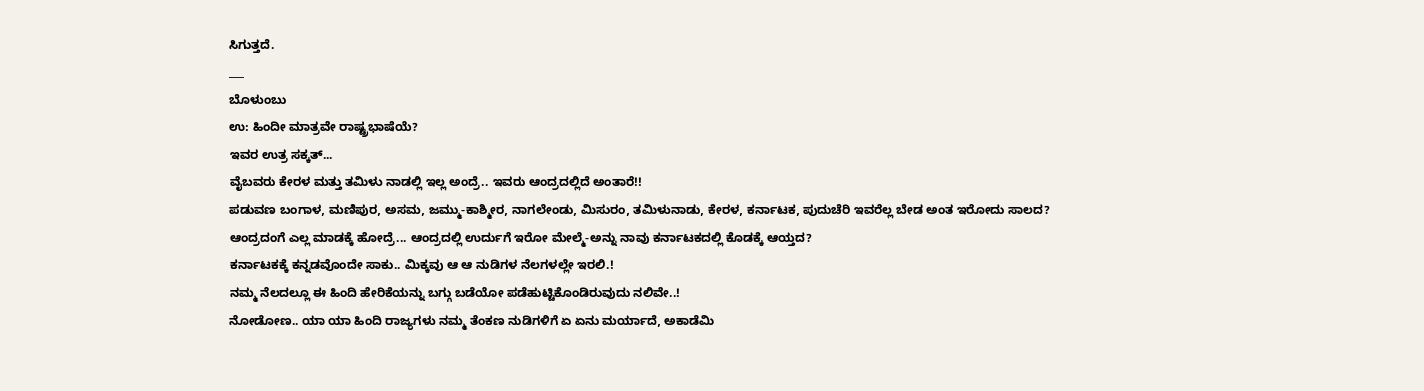ಸಿಗುತ್ತದೆ.
___
ಬೊಳುಂಬು
ಉ: ಹಿಂದೀ ಮಾತ್ರವೇ ರಾಷ್ಟ್ರಭಾಷೆಯೆ?
ಇವರ ಉತ್ರ ಸಕ್ಕತ್...
ವೈಬವರು ಕೇರಳ ಮತ್ತು ತಮಿಳು ನಾಡಲ್ಲಿ ಇಲ್ಲ ಅಂದ್ರೆ.. ಇವರು ಆಂದ್ರದಲ್ಲಿದೆ ಅಂತಾರೆ!!
ಪಡುವಣ ಬಂಗಾಳ, ಮಣಿಪುರ, ಅಸಮ, ಜಮ್ಮು-ಕಾಶ್ಮೀರ, ನಾಗಲೇಂಡು, ಮಿಸುರಂ, ತಮಿಳುನಾಡು, ಕೇರಳ, ಕರ್ನಾಟಕ, ಪುದುಚೆರಿ ಇವರೆಲ್ಲ ಬೇಡ ಅಂತ ಇರೋದು ಸಾಲದ?
ಆಂದ್ರದಂಗೆ ಎಲ್ಲ ಮಾಡಕ್ಕೆ ಹೋದ್ರೆ... ಆಂದ್ರದಲ್ಲಿ ಉರ್ದುಗೆ ಇರೋ ಮೇಲ್ಮೆ-ಅನ್ನು ನಾವು ಕರ್ನಾಟಕದಲ್ಲಿ ಕೊಡಕ್ಕೆ ಆಯ್ತದ?
ಕರ್ನಾಟಕಕ್ಕೆ ಕನ್ನಡವೊಂದೇ ಸಾಕು.. ಮಿಕ್ಕವು ಆ ಆ ನುಡಿಗಳ ನೆಲಗಳಲ್ಲೇ ಇರಲಿ.!
ನಮ್ಮ ನೆಲದಲ್ಲೂ ಈ ಹಿಂದಿ ಹೇರಿಕೆಯನ್ನು ಬಗ್ಗು ಬಡೆಯೋ ಪಡೆಹುಟ್ಟಿಕೊಂಡಿರುವುದು ನಲಿವೇ..!
ನೋಡೋಣ.. ಯಾ ಯಾ ಹಿಂದಿ ರಾಜ್ಯಗಳು ನಮ್ಮ ತೆಂಕಣ ನುಡಿಗಳಿಗೆ ಏ ಏನು ಮರ್ಯಾದೆ, ಅಕಾಡೆಮಿ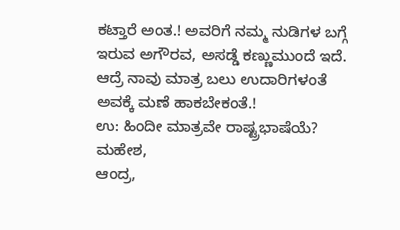ಕಟ್ತಾರೆ ಅಂತ.! ಅವರಿಗೆ ನಮ್ಮ ನುಡಿಗಳ ಬಗ್ಗೆ ಇರುವ ಅಗೌರವ, ಅಸಡ್ಡೆ ಕಣ್ಣುಮುಂದೆ ಇದೆ. ಆದ್ರೆ ನಾವು ಮಾತ್ರ ಬಲು ಉದಾರಿಗಳಂತೆ ಅವಕ್ಕೆ ಮಣೆ ಹಾಕಬೇಕಂತೆ.!
ಉ: ಹಿಂದೀ ಮಾತ್ರವೇ ರಾಷ್ಟ್ರಭಾಷೆಯೆ?
ಮಹೇಶ,
ಆಂದ್ರ,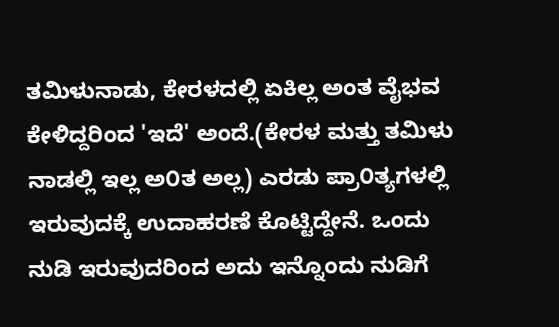ತಮಿಳುನಾಡು, ಕೇರಳದಲ್ಲಿ ಏಕಿಲ್ಲ ಅಂತ ವೈಭವ ಕೇಳಿದ್ದರಿಂದ 'ಇದೆ' ಅಂದೆ.(ಕೇರಳ ಮತ್ತು ತಮಿಳು ನಾಡಲ್ಲಿ ಇಲ್ಲ ಅ೦ತ ಅಲ್ಲ) ಎರಡು ಪ್ರಾ೦ತ್ಯಗಳಲ್ಲಿ ಇರುವುದಕ್ಕೆ ಉದಾಹರಣೆ ಕೊಟ್ಟಿದ್ದೇನೆ. ಒಂದು ನುಡಿ ಇರುವುದರಿಂದ ಅದು ಇನ್ನೊಂದು ನುಡಿಗೆ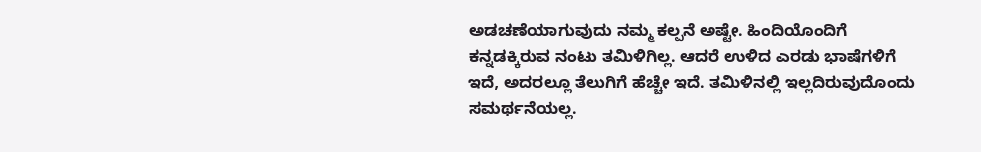ಅಡಚಣೆಯಾಗುವುದು ನಮ್ಮ ಕಲ್ಪನೆ ಅಷ್ಟೇ. ಹಿಂದಿಯೊಂದಿಗೆ ಕನ್ನಡಕ್ಕಿರುವ ನಂಟು ತಮಿಳಿಗಿಲ್ಲ. ಆದರೆ ಉಳಿದ ಎರಡು ಭಾಷೆಗಳಿಗೆ ಇದೆ, ಅದರಲ್ಲೂ ತೆಲುಗಿಗೆ ಹೆಚ್ಚೇ ಇದೆ. ತಮಿಳಿನಲ್ಲಿ ಇಲ್ಲದಿರುವುದೊಂದು ಸಮರ್ಥನೆಯಲ್ಲ.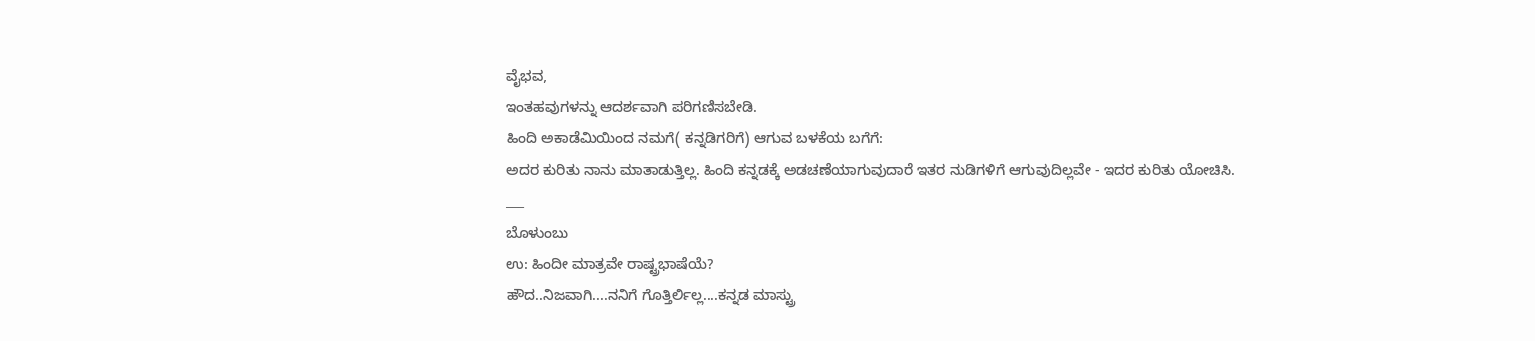ವೈಭವ,
ಇಂತಹವುಗಳನ್ನು ಆದರ್ಶವಾಗಿ ಪರಿಗಣಿಸಬೇಡಿ.
ಹಿಂದಿ ಅಕಾಡೆಮಿಯಿಂದ ನಮಗೆ( ಕನ್ನಡಿಗರಿಗೆ) ಆಗುವ ಬಳಕೆಯ ಬಗೆಗೆ:
ಅದರ ಕುರಿತು ನಾನು ಮಾತಾಡುತ್ತಿಲ್ಲ. ಹಿಂದಿ ಕನ್ನಡಕ್ಕೆ ಅಡಚಣೆಯಾಗುವುದಾರೆ ಇತರ ನುಡಿಗಳಿಗೆ ಆಗುವುದಿಲ್ಲವೇ - ಇದರ ಕುರಿತು ಯೋಚಿಸಿ.
___
ಬೊಳುಂಬು
ಉ: ಹಿಂದೀ ಮಾತ್ರವೇ ರಾಷ್ಟ್ರಭಾಷೆಯೆ?
ಹೌದ..ನಿಜವಾಗಿ....ನನಿಗೆ ಗೊತ್ತಿರ್ಲಿಲ್ಲ....ಕನ್ನಡ ಮಾಸ್ಟ್ರು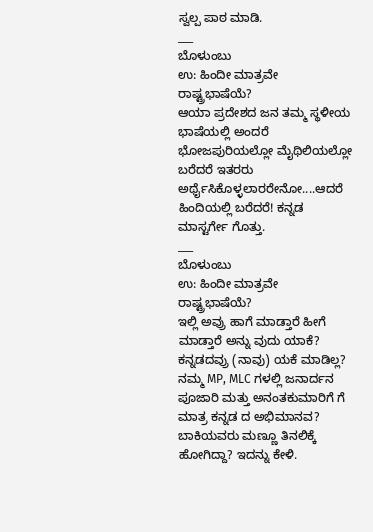ಸ್ವಲ್ಪ ಪಾಠ ಮಾಡಿ.
___
ಬೊಳುಂಬು
ಉ: ಹಿಂದೀ ಮಾತ್ರವೇ ರಾಷ್ಟ್ರಭಾಷೆಯೆ?
ಆಯಾ ಪ್ರದೇಶದ ಜನ ತಮ್ಮ ಸ್ಥಳೀಯ ಭಾಷೆಯಲ್ಲಿ ಅಂದರೆ ಭೋಜಪುರಿಯಲ್ಲೋ ಮೈಥಿಲಿಯಲ್ಲೋ ಬರೆದರೆ ಇತರರು ಅರ್ಥೈಸಿಕೊಳ್ಳಲಾರರೇನೋ....ಆದರೆ ಹಿಂದಿಯಲ್ಲಿ ಬರೆದರೆ! ಕನ್ನಡ ಮಾಸ್ಟರ್ಗೇ ಗೊತ್ತು.
___
ಬೊಳುಂಬು
ಉ: ಹಿಂದೀ ಮಾತ್ರವೇ ರಾಷ್ಟ್ರಭಾಷೆಯೆ?
ಇಲ್ಲಿ ಅವ್ರು ಹಾಗೆ ಮಾಡ್ತಾರೆ ಹೀಗೆ ಮಾಡ್ತಾರೆ ಅನ್ನು ವುದು ಯಾಕೆ? ಕನ್ನಡದವ್ರು (ನಾವು) ಯಕೆ ಮಾಡಿಲ್ಲ? ನಮ್ಮ MP, MLC ಗಳಲ್ಲಿ ಜನಾರ್ದನ ಪೂಜಾರಿ ಮತ್ತು ಅನಂತಕುಮಾರಿಗೆ ಗೆ ಮಾತ್ರ ಕನ್ನಡ ದ ಅಭಿಮಾನವ? ಬಾಕಿಯವರು ಮಣ್ಣೂ ತಿನಲಿಕ್ಕೆ ಹೋಗಿದ್ದಾ? ಇದನ್ನು ಕೇಳಿ.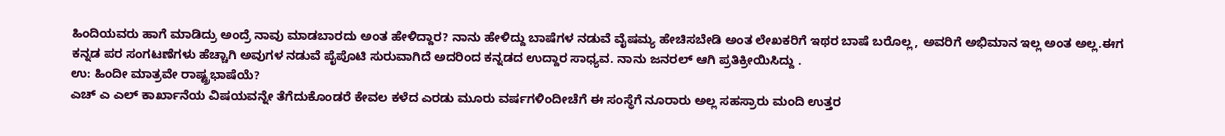ಹಿಂದಿಯವರು ಹಾಗೆ ಮಾಡಿದ್ರು ಅಂದ್ರೆ ನಾವು ಮಾಡಬಾರದು ಅಂತ ಹೇಳಿದ್ದಾರ? ನಾನು ಹೇಳಿದ್ದು ಬಾಷೆಗಳ ನಡುವೆ ವೈಷಮ್ಯ ಹೇಚಿಸಬೇಡಿ ಅಂತ ಲೇಖಕರಿಗೆ ಇಥರ ಬಾಷೆ ಬರೊಲ್ಲ, ಅವರಿಗೆ ಅಭಿಮಾನ ಇಲ್ಲ ಅಂತ ಅಲ್ಲ.ಈಗ ಕನ್ನಡ ಪರ ಸಂಗಟಣೆಗಳು ಹೆಚ್ಚಾಗಿ ಅವುಗಳ ನಡುವೆ ಪೈಪೊಟಿ ಸುರುವಾಗಿದೆ ಅದರಿಂದ ಕನ್ನಡದ ಉದ್ದಾರ ಸಾಧ್ಯವ. ನಾನು ಜನರಲ್ ಆಗಿ ಪ್ರತಿಕ್ರೀಯಿಸಿದ್ದು .
ಉ: ಹಿಂದೀ ಮಾತ್ರವೇ ರಾಷ್ಟ್ರಭಾಷೆಯೆ?
ಎಚ್ ಎ ಎಲ್ ಕಾರ್ಖಾನೆಯ ವಿಷಯವನ್ನೇ ತೆಗೆದುಕೊಂಡರೆ ಕೇವಲ ಕಳೆದ ಎರಡು ಮೂರು ವರ್ಷಗಳಿಂದೀಚೆಗೆ ಈ ಸಂಸ್ಥೆಗೆ ನೂರಾರು ಅಲ್ಲ ಸಹಸ್ರಾರು ಮಂದಿ ಉತ್ತರ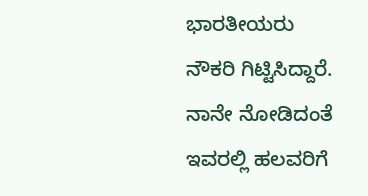ಭಾರತೀಯರು ನೌಕರಿ ಗಿಟ್ಟಿಸಿದ್ದಾರೆ. ನಾನೇ ನೋಡಿದಂತೆ ಇವರಲ್ಲಿ ಹಲವರಿಗೆ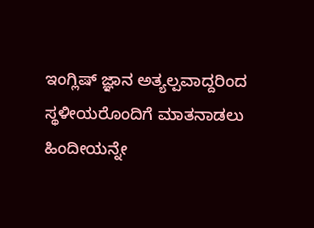ಇಂಗ್ಲಿಷ್ ಜ್ಞಾನ ಅತ್ಯಲ್ಪವಾದ್ದರಿಂದ ಸ್ಥಳೀಯರೊಂದಿಗೆ ಮಾತನಾಡಲು ಹಿಂದೀಯನ್ನೇ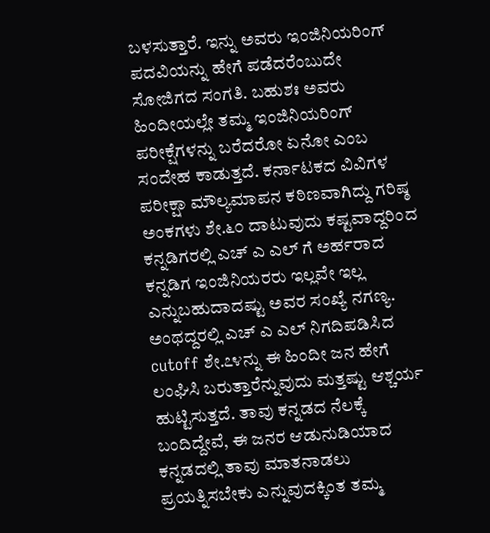ಬಳಸುತ್ತಾರೆ. ಇನ್ನು ಅವರು ಇಂಜಿನಿಯರಿಂಗ್ ಪದವಿಯನ್ನು ಹೇಗೆ ಪಡೆದರೆಂಬುದೇ ಸೋಜಿಗದ ಸಂಗತಿ. ಬಹುಶಃ ಅವರು ಹಿಂದೀಯಲ್ಲೇ ತಮ್ಮ ಇಂಜಿನಿಯರಿಂಗ್ ಪರೀಕ್ಷೆಗಳನ್ನು ಬರೆದರೋ ಏನೋ ಎಂಬ ಸಂದೇಹ ಕಾಡುತ್ತದೆ. ಕರ್ನಾಟಕದ ವಿವಿಗಳ ಪರೀಕ್ಷಾ ಮೌಲ್ಯಮಾಪನ ಕಠಿಣವಾಗಿದ್ದು ಗರಿಷ್ಠ ಅಂಕಗಳು ಶೇ.೬೦ ದಾಟುವುದು ಕಷ್ಟವಾದ್ದರಿಂದ ಕನ್ನಡಿಗರಲ್ಲಿ ಎಚ್ ಎ ಎಲ್ ಗೆ ಅರ್ಹರಾದ ಕನ್ನಡಿಗ ಇಂಜಿನಿಯರರು ಇಲ್ಲವೇ ಇಲ್ಲ ಎನ್ನುಬಹುದಾದಷ್ಟು ಅವರ ಸಂಖ್ಯೆ ನಗಣ್ಯ. ಅಂಥದ್ದರಲ್ಲಿ ಎಚ್ ಎ ಎಲ್ ನಿಗದಿಪಡಿಸಿದ cutoff ಶೇ.೭೪ನ್ನು ಈ ಹಿಂದೀ ಜನ ಹೇಗೆ ಲಂಘಿಸಿ ಬರುತ್ತಾರೆನ್ನುವುದು ಮತ್ತಷ್ಟು ಆಶ್ಚರ್ಯ ಹುಟ್ಟಿಸುತ್ತದೆ. ತಾವು ಕನ್ನಡದ ನೆಲಕ್ಕೆ ಬಂದಿದ್ದೇವೆ, ಈ ಜನರ ಆಡುನುಡಿಯಾದ ಕನ್ನಡದಲ್ಲಿ ತಾವು ಮಾತನಾಡಲು ಪ್ರಯತ್ನಿಸಬೇಕು ಎನ್ನುವುದಕ್ಕಿಂತ ತಮ್ಮ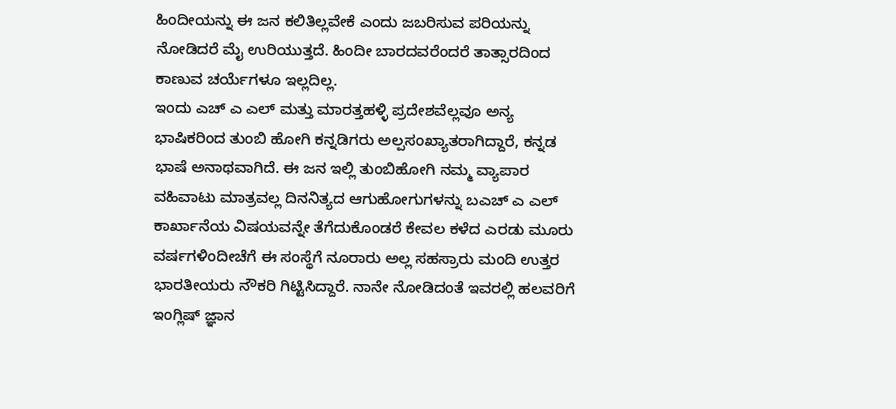ಹಿಂದೀಯನ್ನು ಈ ಜನ ಕಲಿತಿಲ್ಲವೇಕೆ ಎಂದು ಜಬರಿಸುವ ಪರಿಯನ್ನು ನೋಡಿದರೆ ಮೈ ಉರಿಯುತ್ತದೆ. ಹಿಂದೀ ಬಾರದವರೆಂದರೆ ತಾತ್ಸಾರದಿಂದ ಕಾಣುವ ಚರ್ಯೆಗಳೂ ಇಲ್ಲದಿಲ್ಲ.
ಇಂದು ಎಚ್ ಎ ಎಲ್ ಮತ್ತು ಮಾರತ್ತಹಳ್ಳಿ ಪ್ರದೇಶವೆಲ್ಲವೂ ಅನ್ಯ ಭಾಷಿಕರಿಂದ ತುಂಬಿ ಹೋಗಿ ಕನ್ನಡಿಗರು ಅಲ್ಪಸಂಖ್ಯಾತರಾಗಿದ್ದಾರೆ, ಕನ್ನಡ ಭಾಷೆ ಅನಾಥವಾಗಿದೆ. ಈ ಜನ ಇಲ್ಲಿ ತುಂಬಿಹೋಗಿ ನಮ್ಮ ವ್ಯಾಪಾರ ವಹಿವಾಟು ಮಾತ್ರವಲ್ಲ ದಿನನಿತ್ಯದ ಆಗುಹೋಗುಗಳನ್ನು ಬಎಚ್ ಎ ಎಲ್ ಕಾರ್ಖಾನೆಯ ವಿಷಯವನ್ನೇ ತೆಗೆದುಕೊಂಡರೆ ಕೇವಲ ಕಳೆದ ಎರಡು ಮೂರು ವರ್ಷಗಳಿಂದೀಚೆಗೆ ಈ ಸಂಸ್ಥೆಗೆ ನೂರಾರು ಅಲ್ಲ ಸಹಸ್ರಾರು ಮಂದಿ ಉತ್ತರ ಭಾರತೀಯರು ನೌಕರಿ ಗಿಟ್ಟಿಸಿದ್ದಾರೆ. ನಾನೇ ನೋಡಿದಂತೆ ಇವರಲ್ಲಿ ಹಲವರಿಗೆ ಇಂಗ್ಲಿಷ್ ಜ್ಞಾನ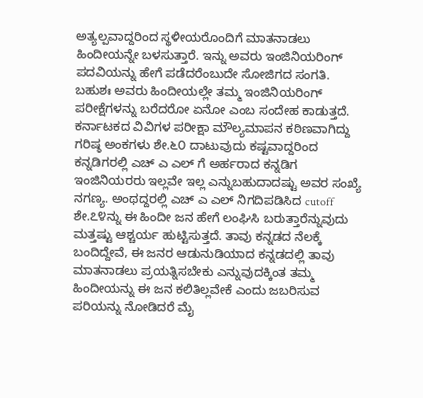ಅತ್ಯಲ್ಪವಾದ್ದರಿಂದ ಸ್ಥಳೀಯರೊಂದಿಗೆ ಮಾತನಾಡಲು ಹಿಂದೀಯನ್ನೇ ಬಳಸುತ್ತಾರೆ. ಇನ್ನು ಅವರು ಇಂಜಿನಿಯರಿಂಗ್ ಪದವಿಯನ್ನು ಹೇಗೆ ಪಡೆದರೆಂಬುದೇ ಸೋಜಿಗದ ಸಂಗತಿ. ಬಹುಶಃ ಅವರು ಹಿಂದೀಯಲ್ಲೇ ತಮ್ಮ ಇಂಜಿನಿಯರಿಂಗ್ ಪರೀಕ್ಷೆಗಳನ್ನು ಬರೆದರೋ ಏನೋ ಎಂಬ ಸಂದೇಹ ಕಾಡುತ್ತದೆ. ಕರ್ನಾಟಕದ ವಿವಿಗಳ ಪರೀಕ್ಷಾ ಮೌಲ್ಯಮಾಪನ ಕಠಿಣವಾಗಿದ್ದು ಗರಿಷ್ಠ ಅಂಕಗಳು ಶೇ.೬೦ ದಾಟುವುದು ಕಷ್ಟವಾದ್ದರಿಂದ ಕನ್ನಡಿಗರಲ್ಲಿ ಎಚ್ ಎ ಎಲ್ ಗೆ ಅರ್ಹರಾದ ಕನ್ನಡಿಗ ಇಂಜಿನಿಯರರು ಇಲ್ಲವೇ ಇಲ್ಲ ಎನ್ನುಬಹುದಾದಷ್ಟು ಅವರ ಸಂಖ್ಯೆ ನಗಣ್ಯ. ಅಂಥದ್ದರಲ್ಲಿ ಎಚ್ ಎ ಎಲ್ ನಿಗದಿಪಡಿಸಿದ cutoff ಶೇ.೭೪ನ್ನು ಈ ಹಿಂದೀ ಜನ ಹೇಗೆ ಲಂಘಿಸಿ ಬರುತ್ತಾರೆನ್ನುವುದು ಮತ್ತಷ್ಟು ಆಶ್ಚರ್ಯ ಹುಟ್ಟಿಸುತ್ತದೆ. ತಾವು ಕನ್ನಡದ ನೆಲಕ್ಕೆ ಬಂದಿದ್ದೇವೆ, ಈ ಜನರ ಆಡುನುಡಿಯಾದ ಕನ್ನಡದಲ್ಲಿ ತಾವು ಮಾತನಾಡಲು ಪ್ರಯತ್ನಿಸಬೇಕು ಎನ್ನುವುದಕ್ಕಿಂತ ತಮ್ಮ ಹಿಂದೀಯನ್ನು ಈ ಜನ ಕಲಿತಿಲ್ಲವೇಕೆ ಎಂದು ಜಬರಿಸುವ ಪರಿಯನ್ನು ನೋಡಿದರೆ ಮೈ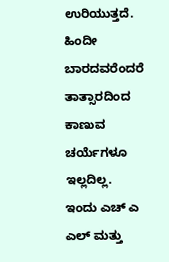ಉರಿಯುತ್ತದೆ. ಹಿಂದೀ ಬಾರದವರೆಂದರೆ ತಾತ್ಸಾರದಿಂದ ಕಾಣುವ ಚರ್ಯೆಗಳೂ ಇಲ್ಲದಿಲ್ಲ.
ಇಂದು ಎಚ್ ಎ ಎಲ್ ಮತ್ತು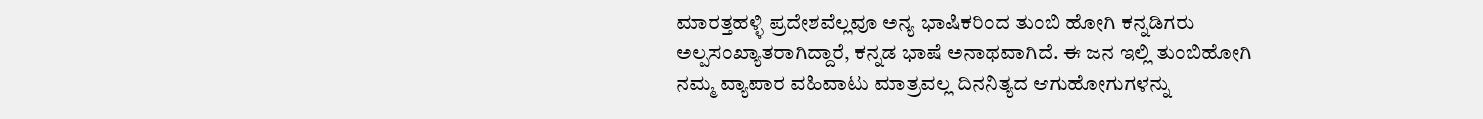ಮಾರತ್ತಹಳ್ಳಿ ಪ್ರದೇಶವೆಲ್ಲವೂ ಅನ್ಯ ಭಾಷಿಕರಿಂದ ತುಂಬಿ ಹೋಗಿ ಕನ್ನಡಿಗರು ಅಲ್ಪಸಂಖ್ಯಾತರಾಗಿದ್ದಾರೆ, ಕನ್ನಡ ಭಾಷೆ ಅನಾಥವಾಗಿದೆ. ಈ ಜನ ಇಲ್ಲಿ ತುಂಬಿಹೋಗಿ ನಮ್ಮ ವ್ಯಾಪಾರ ವಹಿವಾಟು ಮಾತ್ರವಲ್ಲ ದಿನನಿತ್ಯದ ಆಗುಹೋಗುಗಳನ್ನು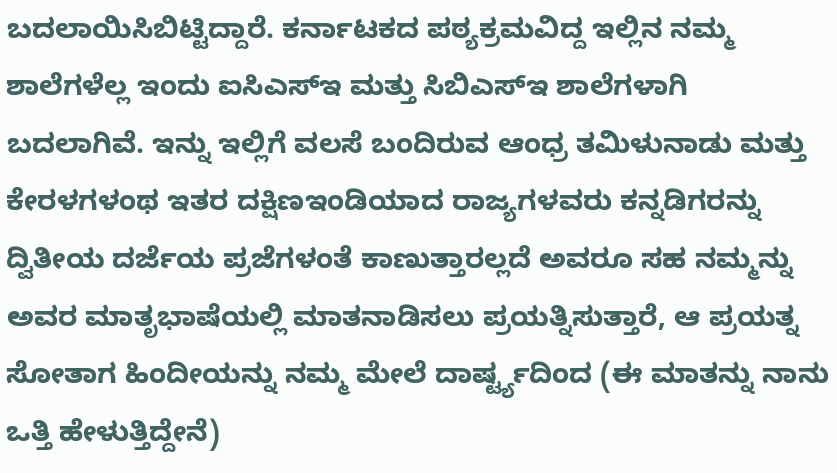ಬದಲಾಯಿಸಿಬಿಟ್ಟಿದ್ದಾರೆ. ಕರ್ನಾಟಕದ ಪಠ್ಯಕ್ರಮವಿದ್ದ ಇಲ್ಲಿನ ನಮ್ಮ ಶಾಲೆಗಳೆಲ್ಲ ಇಂದು ಐಸಿಎಸ್ಇ ಮತ್ತು ಸಿಬಿಎಸ್ಇ ಶಾಲೆಗಳಾಗಿ ಬದಲಾಗಿವೆ. ಇನ್ನು ಇಲ್ಲಿಗೆ ವಲಸೆ ಬಂದಿರುವ ಆಂಧ್ರ ತಮಿಳುನಾಡು ಮತ್ತು ಕೇರಳಗಳಂಥ ಇತರ ದಕ್ಷಿಣಇಂಡಿಯಾದ ರಾಜ್ಯಗಳವರು ಕನ್ನಡಿಗರನ್ನು ದ್ವಿತೀಯ ದರ್ಜೆಯ ಪ್ರಜೆಗಳಂತೆ ಕಾಣುತ್ತಾರಲ್ಲದೆ ಅವರೂ ಸಹ ನಮ್ಮನ್ನು ಅವರ ಮಾತೃಭಾಷೆಯಲ್ಲಿ ಮಾತನಾಡಿಸಲು ಪ್ರಯತ್ನಿಸುತ್ತಾರೆ, ಆ ಪ್ರಯತ್ನ ಸೋತಾಗ ಹಿಂದೀಯನ್ನು ನಮ್ಮ ಮೇಲೆ ದಾರ್ಷ್ಟ್ಯದಿಂದ (ಈ ಮಾತನ್ನು ನಾನು ಒತ್ತಿ ಹೇಳುತ್ತಿದ್ದೇನೆ)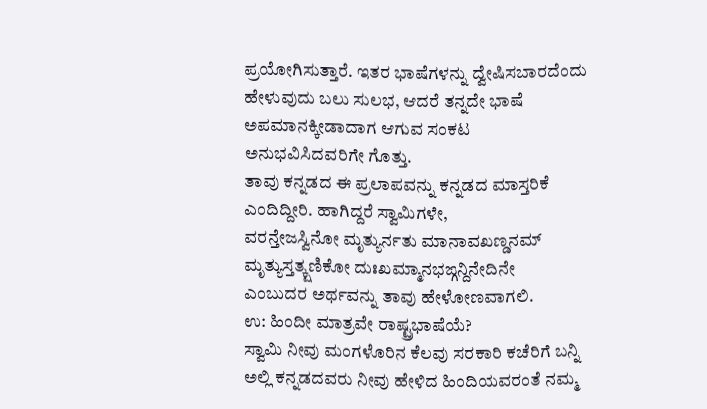ಪ್ರಯೋಗಿಸುತ್ತಾರೆ. ಇತರ ಭಾಷೆಗಳನ್ನು ದ್ವೇಷಿಸಬಾರದೆಂದು ಹೇಳುವುದು ಬಲು ಸುಲಭ, ಆದರೆ ತನ್ನದೇ ಭಾಷೆ ಅಪಮಾನಕ್ಕೀಡಾದಾಗ ಆಗುವ ಸಂಕಟ ಅನುಭವಿಸಿದವರಿಗೇ ಗೊತ್ತು.
ತಾವು ಕನ್ನಡದ ಈ ಪ್ರಲಾಪವನ್ನು ಕನ್ನಡದ ಮಾಸ್ತರಿಕೆ ಎಂದಿದ್ದೀರಿ. ಹಾಗಿದ್ದರೆ ಸ್ವಾಮಿಗಳೇ,
ವರನ್ತೇಜಸ್ವಿನೋ ಮೃತ್ಯುರ್ನತು ಮಾನಾವಖಣ್ಡನಮ್
ಮೃತ್ಯುಸ್ತತ್ಕ್ಷಣಿಕೋ ದುಃಖಮ್ಮಾನಭಙ್ಗನ್ದಿನೇದಿನೇ
ಎಂಬುದರ ಅರ್ಥವನ್ನು ತಾವು ಹೇಳೋಣವಾಗಲಿ.
ಉ: ಹಿಂದೀ ಮಾತ್ರವೇ ರಾಷ್ಟ್ರಭಾಷೆಯೆ?
ಸ್ವಾಮಿ ನೀವು ಮಂಗಳೊರಿನ ಕೆಲವು ಸರಕಾರಿ ಕಚೆರಿಗೆ ಬನ್ನಿ ಅಲ್ಲಿ ಕನ್ನಡದವರು ನೀವು ಹೇಳಿದ ಹಿಂದಿಯವರಂತೆ ನಮ್ಮ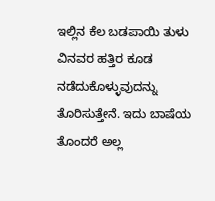ಇಲ್ಲಿನ ಕೆಲ ಬಡಪಾಯಿ ತುಳು ವಿನವರ ಹತ್ತಿರ ಕೂಡ ನಡೆದುಕೊಳ್ಳುವುದನ್ನು ತೊರಿಸುತ್ತೇನೆ. ಇದು ಬಾಷೆಯ ತೊಂದರೆ ಅಲ್ಲ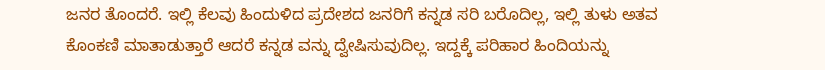ಜನರ ತೊಂದರೆ. ಇಲ್ಲಿ ಕೆಲವು ಹಿಂದುಳಿದ ಪ್ರದೇಶದ ಜನರಿಗೆ ಕನ್ನಡ ಸರಿ ಬರೊದಿಲ್ಲ, ಇಲ್ಲಿ ತುಳು ಅತವ ಕೊಂಕಣಿ ಮಾತಾಡುತ್ತಾರೆ ಆದರೆ ಕನ್ನಡ ವನ್ನು ದ್ವೇಷಿಸುವುದಿಲ್ಲ. ಇದ್ದಕ್ಕೆ ಪರಿಹಾರ ಹಿಂದಿಯನ್ನು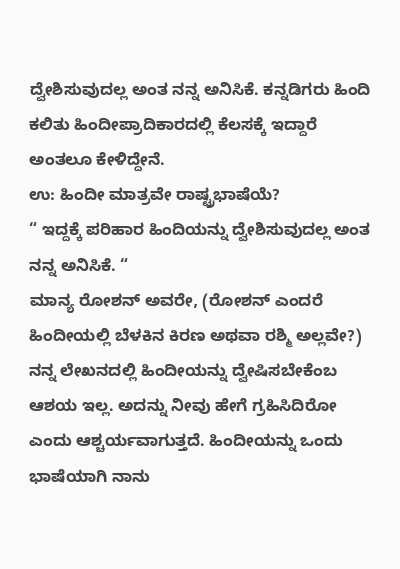ದ್ವೇಶಿಸುವುದಲ್ಲ ಅಂತ ನನ್ನ ಅನಿಸಿಕೆ. ಕನ್ನಡಿಗರು ಹಿಂದಿ ಕಲಿತು ಹಿಂದೀಪ್ರಾದಿಕಾರದಲ್ಲಿ ಕೆಲಸಕ್ಕೆ ಇದ್ದಾರೆ ಅಂತಲೂ ಕೇಳಿದ್ದೇನೆ.
ಉ: ಹಿಂದೀ ಮಾತ್ರವೇ ರಾಷ್ಟ್ರಭಾಷೆಯೆ?
“ ಇದ್ದಕ್ಕೆ ಪರಿಹಾರ ಹಿಂದಿಯನ್ನು ದ್ವೇಶಿಸುವುದಲ್ಲ ಅಂತ ನನ್ನ ಅನಿಸಿಕೆ. “
ಮಾನ್ಯ ರೋಶನ್ ಅವರೇ, (ರೋಶನ್ ಎಂದರೆ ಹಿಂದೀಯಲ್ಲಿ ಬೆಳಕಿನ ಕಿರಣ ಅಥವಾ ರಶ್ಮಿ ಅಲ್ಲವೇ?) ನನ್ನ ಲೇಖನದಲ್ಲಿ ಹಿಂದೀಯನ್ನು ದ್ವೇಷಿಸಬೇಕೆಂಬ ಆಶಯ ಇಲ್ಲ. ಅದನ್ನು ನೀವು ಹೇಗೆ ಗ್ರಹಿಸಿದಿರೋ ಎಂದು ಆಶ್ಚರ್ಯವಾಗುತ್ತದೆ. ಹಿಂದೀಯನ್ನು ಒಂದು ಭಾಷೆಯಾಗಿ ನಾನು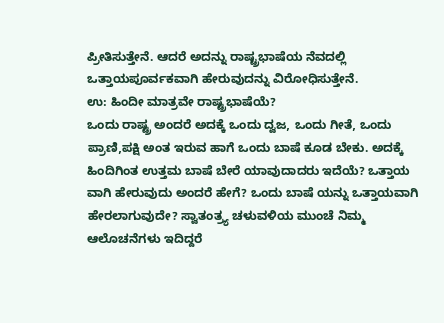ಪ್ರೀತಿಸುತ್ತೇನೆ. ಆದರೆ ಅದನ್ನು ರಾಷ್ಟ್ರಭಾಷೆಯ ನೆವದಲ್ಲಿ ಒತ್ತಾಯಪೂರ್ವಕವಾಗಿ ಹೇರುವುದನ್ನು ವಿರೋಧಿಸುತ್ತೇನೆ.
ಉ: ಹಿಂದೀ ಮಾತ್ರವೇ ರಾಷ್ಟ್ರಭಾಷೆಯೆ?
ಒಂದು ರಾಷ್ಟ್ರ ಅಂದರೆ ಅದಕ್ಕೆ ಒಂದು ದ್ವಜ, ಒಂದು ಗೀತೆ, ಒಂದು ಪ್ರಾಣಿ,ಪಕ್ಷಿ ಅಂತ ಇರುವ ಹಾಗೆ ಒಂದು ಬಾಷೆ ಕೂಡ ಬೇಕು. ಅದಕ್ಕೆ ಹಿಂದಿಗಿಂತ ಉತ್ತಮ ಬಾಷೆ ಬೇರೆ ಯಾವುದಾದರು ಇದೆಯೆ? ಒತ್ತಾಯ ವಾಗಿ ಹೇರುವುದು ಅಂದರೆ ಹೇಗೆ? ಒಂದು ಬಾಷೆ ಯನ್ನು ಒತ್ತಾಯವಾಗಿ ಹೇರಲಾಗುವುದೇ? ಸ್ವಾತಂತ್ರ್ಯ ಚಳುವಳಿಯ ಮುಂಚೆ ನಿಮ್ಮ ಆಲೊಚನೆಗಳು ಇದಿದ್ದರೆ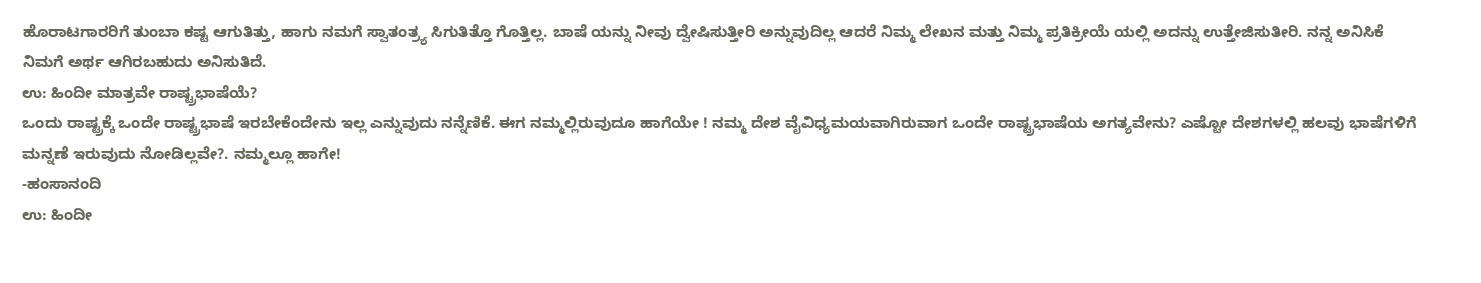ಹೊರಾಟಗಾರರಿಗೆ ತುಂಬಾ ಕಷ್ಟ ಆಗುತಿತ್ತು, ಹಾಗು ನಮಗೆ ಸ್ವಾತಂತ್ರ್ಯ ಸಿಗುತಿತ್ತೊ ಗೊತ್ತಿಲ್ಲ. ಬಾಷೆ ಯನ್ನು ನೀವು ದ್ವೇಷಿಸುತ್ತೀರಿ ಅನ್ನುವುದಿಲ್ಲ ಆದರೆ ನಿಮ್ಮ ಲೇಖನ ಮತ್ತು ನಿಮ್ಮ ಪ್ರತಿಕ್ರೀಯೆ ಯಲ್ಲಿ ಅದನ್ನು ಉತ್ತೇಜಿಸುತೀರಿ. ನನ್ನ ಅನಿಸಿಕೆ ನಿಮಗೆ ಅರ್ಥ ಆಗಿರಬಹುದು ಅನಿಸುತಿದೆ.
ಉ: ಹಿಂದೀ ಮಾತ್ರವೇ ರಾಷ್ಟ್ರಭಾಷೆಯೆ?
ಒಂದು ರಾಷ್ಟ್ರಕ್ಕೆ ಒಂದೇ ರಾಷ್ಟ್ರಭಾಷೆ ಇರಬೇಕೆಂದೇನು ಇಲ್ಲ ಎನ್ನುವುದು ನನ್ನೆಣಿಕೆ. ಈಗ ನಮ್ಮಲ್ಲಿರುವುದೂ ಹಾಗೆಯೇ ! ನಮ್ಮ ದೇಶ ವೈವಿಧ್ಯಮಯವಾಗಿರುವಾಗ ಒಂದೇ ರಾಷ್ಟ್ರಭಾಷೆಯ ಅಗತ್ಯವೇನು? ಎಷ್ಟೋ ದೇಶಗಳಲ್ಲಿ ಹಲವು ಭಾಷೆಗಳಿಗೆ ಮನ್ನಣೆ ಇರುವುದು ನೋಡಿಲ್ಲವೇ?. ನಮ್ಮಲ್ಲೂ ಹಾಗೇ!
-ಹಂಸಾನಂದಿ
ಉ: ಹಿಂದೀ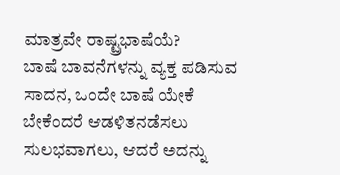ಮಾತ್ರವೇ ರಾಷ್ಟ್ರಭಾಷೆಯೆ?
ಬಾಷೆ ಬಾವನೆಗಳನ್ನು ವ್ಯಕ್ತ ಪಡಿಸುವ ಸಾದನ, ಒಂದೇ ಬಾಷೆ ಯೇಕೆ ಬೇಕೆಂದರೆ ಆಡಳಿತನಡೆಸಲು ಸುಲಭವಾಗಲು, ಆದರೆ ಅದನ್ನು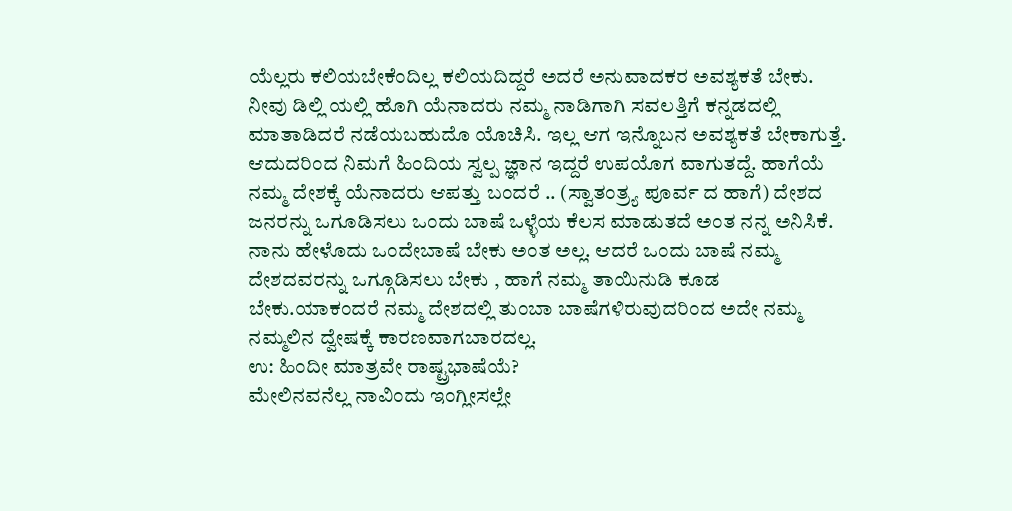ಯೆಲ್ಲರು ಕಲಿಯಬೇಕೆಂದಿಲ್ಲ ಕಲಿಯದಿದ್ದರೆ ಅದರೆ ಅನುವಾದಕರ ಅವಶ್ಯಕತೆ ಬೇಕು. ನೀವು ಡಿಲ್ಲಿ ಯಲ್ಲಿ ಹೊಗಿ ಯೆನಾದರು ನಮ್ಮ ನಾಡಿಗಾಗಿ ಸವಲತ್ತಿಗೆ ಕನ್ನಡದಲ್ಲಿ ಮಾತಾಡಿದರೆ ನಡೆಯಬಹುದೊ ಯೊಚಿಸಿ. ಇಲ್ಲ ಆಗ ಇನ್ನೊಬನ ಅವಶ್ಯಕತೆ ಬೇಕಾಗುತ್ತೆ. ಆದುದರಿಂದ ನಿಮಗೆ ಹಿಂದಿಯ ಸ್ವಲ್ಪ ಜ್ಞಾನ ಇದ್ದರೆ ಉಪಯೊಗ ವಾಗುತದ್ದೆ. ಹಾಗೆಯೆ ನಮ್ಮ ದೇಶಕ್ಕೆ ಯೆನಾದರು ಆಪತ್ತು ಬಂದರೆ .. (ಸ್ವಾತಂತ್ರ್ಯ ಪೂರ್ವ ದ ಹಾಗೆ) ದೇಶದ ಜನರನ್ನು ಒಗೂಡಿಸಲು ಒಂದು ಬಾಷೆ ಒಳ್ಳೆಯ ಕೆಲಸ ಮಾಡುತದೆ ಅಂತ ನನ್ನ ಅನಿಸಿಕೆ. ನಾನು ಹೇಳೊದು ಒಂದೇಬಾಷೆ ಬೇಕು ಅಂತ ಅಲ್ಲ. ಆದರೆ ಒಂದು ಬಾಷೆ ನಮ್ಮ ದೇಶದವರನ್ನು ಒಗ್ಗೂಡಿಸಲು ಬೇಕು , ಹಾಗೆ ನಮ್ಮ ತಾಯಿನುಡಿ ಕೂಡ ಬೇಕು.ಯಾಕಂದರೆ ನಮ್ಮ ದೇಶದಲ್ಲಿ ತುಂಬಾ ಬಾಷೆಗಳಿರುವುದರಿಂದ ಅದೇ ನಮ್ಮ ನಮ್ಮಲಿನ ದ್ವೇಷಕ್ಕೆ ಕಾರಣವಾಗಬಾರದಲ್ಲ.
ಉ: ಹಿಂದೀ ಮಾತ್ರವೇ ರಾಷ್ಟ್ರಭಾಷೆಯೆ?
ಮೇಲಿನವನೆಲ್ಲ ನಾವಿಂದು ಇಂಗ್ಲೀಸಲ್ಲೇ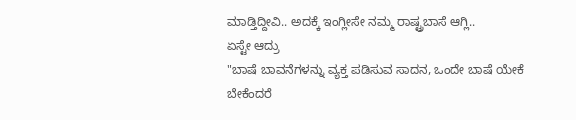ಮಾಡ್ತಿದ್ದೀವಿ.. ಅದಕ್ಕೆ ಇಂಗ್ಲೀಸೇ ನಮ್ಮ ರಾಷ್ಟ್ರಬಾಸೆ ಆಗ್ಲಿ..
ಏಸ್ಟೇ ಆದ್ರು
"ಬಾಷೆ ಬಾವನೆಗಳನ್ನು ವ್ಯಕ್ತ ಪಡಿಸುವ ಸಾದನ, ಒಂದೇ ಬಾಷೆ ಯೇಕೆ ಬೇಕೆಂದರೆ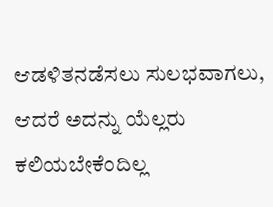ಆಡಳಿತನಡೆಸಲು ಸುಲಭವಾಗಲು, ಆದರೆ ಅದನ್ನು ಯೆಲ್ಲರು ಕಲಿಯಬೇಕೆಂದಿಲ್ಲ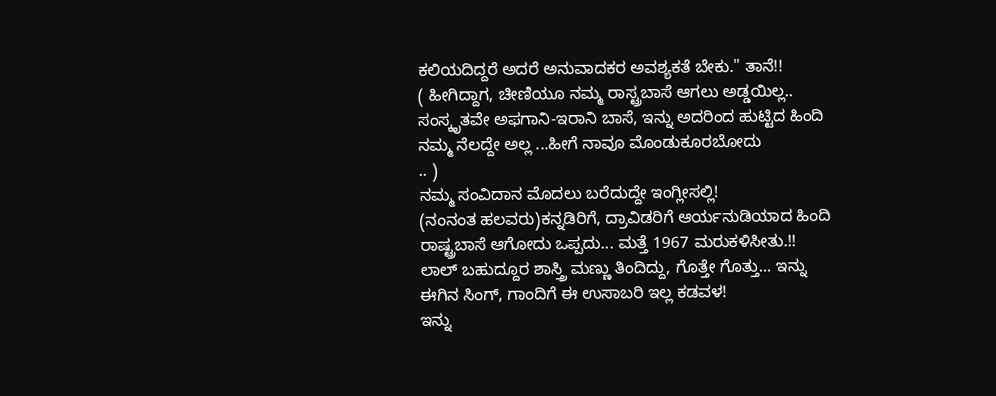ಕಲಿಯದಿದ್ದರೆ ಅದರೆ ಅನುವಾದಕರ ಅವಶ್ಯಕತೆ ಬೇಕು." ತಾನೆ!!
( ಹೀಗಿದ್ದಾಗ, ಚೀಣಿಯೂ ನಮ್ಮ ರಾಸ್ಟ್ರಬಾಸೆ ಆಗಲು ಅಡ್ಡಯಿಲ್ಲ.. ಸಂಸ್ಕೃತವೇ ಅಫಗಾನಿ-ಇರಾನಿ ಬಾಸೆ, ಇನ್ನು ಅದರಿಂದ ಹುಟ್ಟಿದ ಹಿಂದಿ ನಮ್ಮ ನೆಲದ್ದೇ ಅಲ್ಲ ...ಹೀಗೆ ನಾವೂ ಮೊಂಡುಕೂರಬೋದು
.. )
ನಮ್ಮ ಸಂವಿದಾನ ಮೊದಲು ಬರೆದುದ್ದೇ ಇಂಗ್ಲೀಸಲ್ಲಿ!
(ನಂನಂತ ಹಲವರು)ಕನ್ನಡಿರಿಗೆ, ದ್ರಾವಿಡರಿಗೆ ಆರ್ಯನುಡಿಯಾದ ಹಿಂದಿ ರಾಷ್ಟ್ರಬಾಸೆ ಆಗೋದು ಒಪ್ಪದು... ಮತ್ತೆ 1967 ಮರುಕಳಿಸೀತು.!!
ಲಾಲ್ ಬಹುದ್ದೂರ ಶಾಸ್ತ್ರಿ ಮಣ್ಣು ತಿಂದಿದ್ದು, ಗೊತ್ತೇ ಗೊತ್ತು... ಇನ್ನು ಈಗಿನ ಸಿಂಗ್, ಗಾಂದಿಗೆ ಈ ಉಸಾಬರಿ ಇಲ್ಲ ಕಡವಳ!
ಇನ್ನು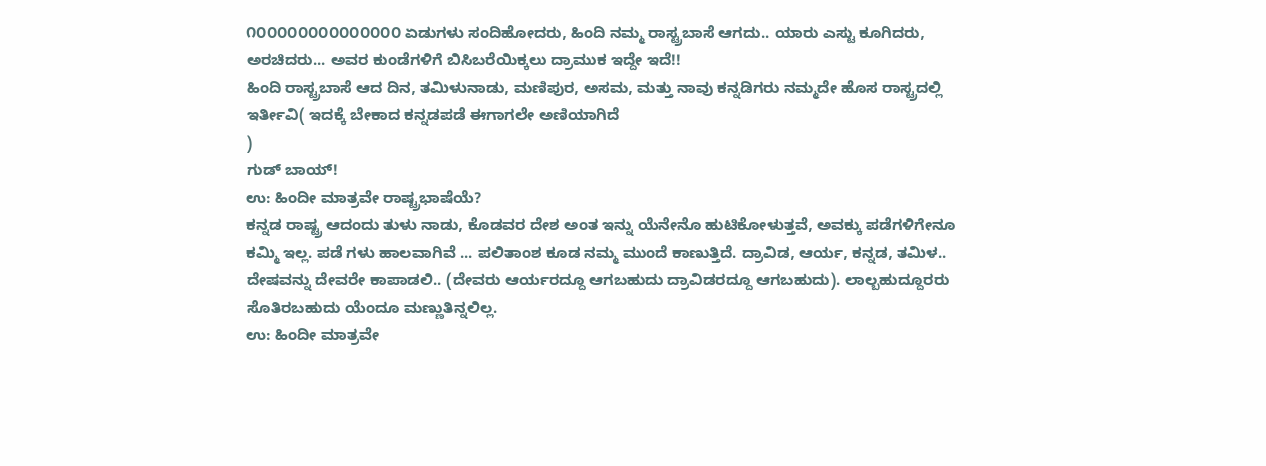೧೦೦೦೦೦೦೦೦೦೦೦೦೦೦ ಏಡುಗಳು ಸಂದಿಹೋದರು, ಹಿಂದಿ ನಮ್ಮ ರಾಸ್ಟ್ರಬಾಸೆ ಆಗದು.. ಯಾರು ಎಸ್ಟು ಕೂಗಿದರು, ಅರಚಿದರು... ಅವರ ಕುಂಡೆಗಳಿಗೆ ಬಿಸಿಬರೆಯಿಕ್ಕಲು ದ್ರಾಮುಕ ಇದ್ದೇ ಇದೆ!!
ಹಿಂದಿ ರಾಸ್ಟ್ರಬಾಸೆ ಆದ ದಿನ, ತಮಿಳುನಾಡು, ಮಣಿಪುರ, ಅಸಮ, ಮತ್ತು ನಾವು ಕನ್ನಡಿಗರು ನಮ್ಮದೇ ಹೊಸ ರಾಸ್ಟ್ರದಲ್ಲಿ ಇರ್ತೀವಿ( ಇದಕ್ಕೆ ಬೇಕಾದ ಕನ್ನಡಪಡೆ ಈಗಾಗಲೇ ಅಣಿಯಾಗಿದೆ
)
ಗುಡ್ ಬಾಯ್!
ಉ: ಹಿಂದೀ ಮಾತ್ರವೇ ರಾಷ್ಟ್ರಭಾಷೆಯೆ?
ಕನ್ನಡ ರಾಷ್ಟ್ರ ಆದಂದು ತುಳು ನಾಡು, ಕೊಡವರ ದೇಶ ಅಂತ ಇನ್ನು ಯೆನೇನೊ ಹುಟಿಕೋಳುತ್ತವೆ, ಅವಕ್ಕು ಪಡೆಗಳಿಗೇನೂ ಕಮ್ಮಿ ಇಲ್ಲ. ಪಡೆ ಗಳು ಹಾಲವಾಗಿವೆ ... ಪಲಿತಾಂಶ ಕೂಡ ನಮ್ಮ ಮುಂದೆ ಕಾಣುತ್ತಿದೆ. ದ್ರಾವಿಡ, ಆರ್ಯ, ಕನ್ನಡ, ತಮಿಳ.. ದೇಷವನ್ನು ದೇವರೇ ಕಾಪಾಡಲಿ.. (ದೇವರು ಆರ್ಯರದ್ದೂ ಆಗಬಹುದು ದ್ರಾವಿಡರದ್ದೂ ಆಗಬಹುದು). ಲಾಲ್ಬಹುದ್ದೂರರು ಸೊತಿರಬಹುದು ಯೆಂದೂ ಮಣ್ಣುತಿನ್ನಲಿಲ್ಲ.
ಉ: ಹಿಂದೀ ಮಾತ್ರವೇ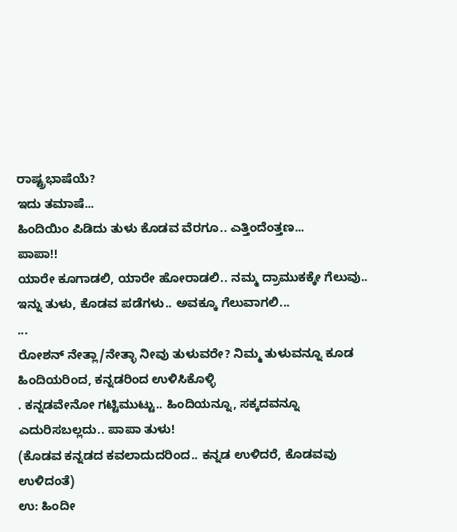ರಾಷ್ಟ್ರಭಾಷೆಯೆ?
ಇದು ತಮಾಷೆ...
ಹಿಂದಿಯಿಂ ಪಿಡಿದು ತುಳು ಕೊಡವ ವೆರಗೂ.. ಎತ್ತಿಂದೆಂತ್ತಣ...
ಪಾಪಾ!!
ಯಾರೇ ಕೂಗಾಡಲಿ, ಯಾರೇ ಹೋರಾಡಲಿ.. ನಮ್ಮ ದ್ರಾಮುಕಕ್ಕೇ ಗೆಲುವು..
ಇನ್ನು ತುಳು, ಕೊಡವ ಪಡೆಗಳು.. ಅವಕ್ಕೂ ಗೆಲುವಾಗಲಿ...
...
ರೋಶನ್ ನೇತ್ಲಾ/ನೇತ್ಳಾ ನೀವು ತುಳುವರೇ? ನಿಮ್ಮ ತುಳುವನ್ನೂ ಕೂಡ ಹಿಂದಿಯರಿಂದ, ಕನ್ನಡರಿಂದ ಉಳಿಸಿಕೊಳ್ಳಿ
. ಕನ್ನಡವೇನೋ ಗಟ್ಟಿಮುಟ್ಟು.. ಹಿಂದಿಯನ್ನೂ, ಸಕ್ಕದವನ್ನೂ ಎದುರಿಸಬಲ್ಲದು.. ಪಾಪಾ ತುಳು!
(ಕೊಡವ ಕನ್ನಡದ ಕವಲಾದುದರಿಂದ.. ಕನ್ನಡ ಉಳಿದರೆ, ಕೊಡವವು ಉಳಿದಂತೆ)
ಉ: ಹಿಂದೀ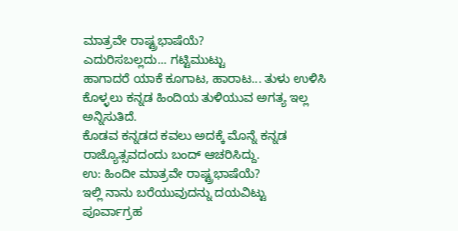ಮಾತ್ರವೇ ರಾಷ್ಟ್ರಭಾಷೆಯೆ?
ಎದುರಿಸಬಲ್ಲದು... ಗಟ್ಟಿಮುಟ್ಟು
ಹಾಗಾದರೆ ಯಾಕೆ ಕೂಗಾಟ, ಹಾರಾಟ... ತುಳು ಉಳಿಸಿ ಕೊಳ್ಳಲು ಕನ್ನಡ ಹಿಂದಿಯ ತುಳಿಯುವ ಅಗತ್ಯ ಇಲ್ಲ ಅನ್ನಿಸುತಿದೆ.
ಕೊಡವ ಕನ್ನಡದ ಕವಲು ಅದಕ್ಕೆ ಮೊನ್ನೆ ಕನ್ನಡ ರಾಜ್ಯೊತ್ಸವದಂದು ಬಂದ್ ಆಚರಿಸಿದ್ದು.
ಉ: ಹಿಂದೀ ಮಾತ್ರವೇ ರಾಷ್ಟ್ರಭಾಷೆಯೆ?
ಇಲ್ಲಿ ನಾನು ಬರೆಯುವುದನ್ನು ದಯವಿಟ್ಟು ಪೂರ್ವಾಗ್ರಹ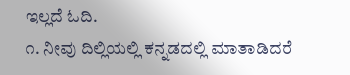ಇಲ್ಲದೆ ಓದಿ.
೧. ನೀವು ದಿಲ್ಲಿಯಲ್ಲಿ ಕನ್ನಡದಲ್ಲಿ ಮಾತಾಡಿದರೆ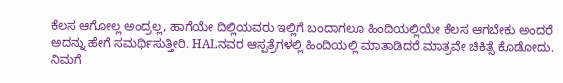ಕೆಲಸ ಆಗೋಲ್ಲ ಅಂದ್ರಲ್ಲ, ಹಾಗೆಯೇ ದಿಲ್ಲಿಯವರು ಇಲ್ಲಿಗೆ ಬಂದಾಗಲೂ ಹಿಂದಿಯಲ್ಲಿಯೇ ಕೆಲಸ ಆಗಬೇಕು ಅಂದರೆ ಅದನ್ನು ಹೇಗೆ ಸಮರ್ಥಿಸುತ್ತೀರಿ. HALನವರ ಆಸ್ಪತ್ರೆಗಳಲ್ಲಿ ಹಿಂದಿಯಲ್ಲಿ ಮಾತಾಡಿದರೆ ಮಾತ್ರವೇ ಚಿಕಿತ್ಸೆ ಕೊಡೋದು. ನಿಮಗೆ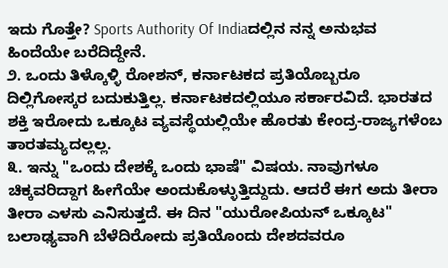ಇದು ಗೊತ್ತೇ? Sports Authority Of Indiaದಲ್ಲಿನ ನನ್ನ ಅನುಭವ ಹಿಂದೆಯೇ ಬರೆದಿದ್ದೇನೆ.
೨. ಒಂದು ತಿಳ್ಕೊಳ್ಳಿ ರೋಶನ್, ಕರ್ನಾಟಕದ ಪ್ರತಿಯೊಬ್ಬರೂ ದಿಲ್ಲಿಗೋಸ್ಕರ ಬದುಕುತ್ತಿಲ್ಲ. ಕರ್ನಾಟಕದಲ್ಲಿಯೂ ಸರ್ಕಾರವಿದೆ. ಭಾರತದ ಶಕ್ತಿ ಇರೋದು ಒಕ್ಕೂಟ ವ್ಯವಸ್ಥೆಯಲ್ಲಿಯೇ ಹೊರತು ಕೇಂದ್ರ-ರಾಜ್ಯಗಳೆಂಬ ತಾರತಮ್ಯದಲ್ಲಲ್ಲ.
೩. ಇನ್ನು "ಒಂದು ದೇಶಕ್ಕೆ ಒಂದು ಭಾಷೆ" ವಿಷಯ. ನಾವುಗಳೂ ಚಿಕ್ಕವರಿದ್ದಾಗ ಹೀಗೆಯೇ ಅಂದುಕೊಳ್ಳುತ್ತಿದ್ದುದು. ಆದರೆ ಈಗ ಅದು ತೀರಾ ತೀರಾ ಎಳಸು ಎನಿಸುತ್ತದೆ. ಈ ದಿನ "ಯುರೋಪಿಯನ್ ಒಕ್ಕೂಟ" ಬಲಾಢ್ಯವಾಗಿ ಬೆಳೆದಿರೋದು ಪ್ರತಿಯೊಂದು ದೇಶದವರೂ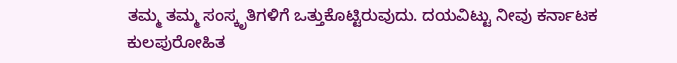ತಮ್ಮ ತಮ್ಮ ಸಂಸ್ಕೃತಿಗಳಿಗೆ ಒತ್ತುಕೊಟ್ಟಿರುವುದು. ದಯವಿಟ್ಟು ನೀವು ಕರ್ನಾಟಕ ಕುಲಪುರೋಹಿತ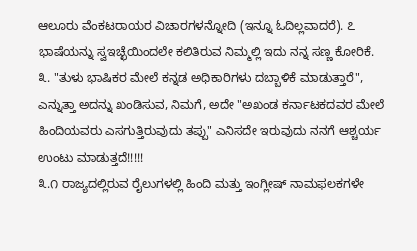ಆಲೂರು ವೆಂಕಟರಾಯರ ವಿಚಾರಗಳನ್ನೋದಿ (ಇನ್ನೂ ಓದಿಲ್ಲವಾದರೆ). ೭ ಭಾಷೆಯನ್ನು ಸ್ವಇಚ್ಛೆಯಿಂದಲೇ ಕಲಿತಿರುವ ನಿಮ್ಮಲ್ಲಿ ಇದು ನನ್ನ ಸಣ್ಣ ಕೋರಿಕೆ.
೩. "ತುಳು ಭಾಷಿಕರ ಮೇಲೆ ಕನ್ನಡ ಅಧಿಕಾರಿಗಳು ದಬ್ಬಾಳಿಕೆ ಮಾಡುತ್ತಾರೆ", ಎನ್ನುತ್ತಾ ಅದನ್ನು ಖಂಡಿಸುವ, ನಿಮಗೆ, ಅದೇ "ಅಖಂಡ ಕರ್ನಾಟಕದವರ ಮೇಲೆ ಹಿಂದಿಯವರು ಎಸಗುತ್ತಿರುವುದು ತಪ್ಪು" ಎನಿಸದೇ ಇರುವುದು ನನಗೆ ಆಶ್ಚರ್ಯ ಉಂಟು ಮಾಡುತ್ತದೆ!!!!!
೩.೧ ರಾಜ್ಯದಲ್ಲಿರುವ ರೈಲುಗಳಲ್ಲಿ ಹಿಂದಿ ಮತ್ತು ಇಂಗ್ಲೀಷ್ ನಾಮಫಲಕಗಳೇ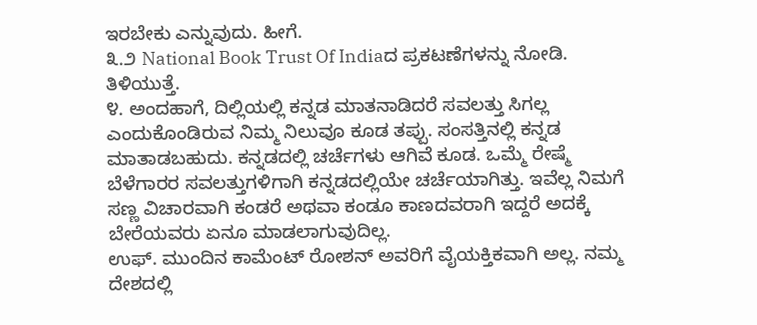ಇರಬೇಕು ಎನ್ನುವುದು. ಹೀಗೆ.
೩.೨ National Book Trust Of Indiaದ ಪ್ರಕಟಣೆಗಳನ್ನು ನೋಡಿ. ತಿಳಿಯುತ್ತೆ.
೪. ಅಂದಹಾಗೆ, ದಿಲ್ಲಿಯಲ್ಲಿ ಕನ್ನಡ ಮಾತನಾಡಿದರೆ ಸವಲತ್ತು ಸಿಗಲ್ಲ ಎಂದುಕೊಂಡಿರುವ ನಿಮ್ಮ ನಿಲುವೂ ಕೂಡ ತಪ್ಪು. ಸಂಸತ್ತಿನಲ್ಲಿ ಕನ್ನಡ ಮಾತಾಡಬಹುದು. ಕನ್ನಡದಲ್ಲಿ ಚರ್ಚೆಗಳು ಆಗಿವೆ ಕೂಡ. ಒಮ್ಮೆ ರೇಷ್ಮೆ ಬೆಳೆಗಾರರ ಸವಲತ್ತುಗಳಿಗಾಗಿ ಕನ್ನಡದಲ್ಲಿಯೇ ಚರ್ಚೆಯಾಗಿತ್ತು. ಇವೆಲ್ಲ ನಿಮಗೆ ಸಣ್ಣ ವಿಚಾರವಾಗಿ ಕಂಡರೆ ಅಥವಾ ಕಂಡೂ ಕಾಣದವರಾಗಿ ಇದ್ದರೆ ಅದಕ್ಕೆ ಬೇರೆಯವರು ಏನೂ ಮಾಡಲಾಗುವುದಿಲ್ಲ.
ಉಫ್. ಮುಂದಿನ ಕಾಮೆಂಟ್ ರೋಶನ್ ಅವರಿಗೆ ವೈಯಕ್ತಿಕವಾಗಿ ಅಲ್ಲ. ನಮ್ಮ ದೇಶದಲ್ಲಿ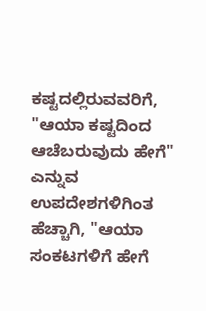ಕಷ್ಟದಲ್ಲಿರುವವರಿಗೆ, "ಆಯಾ ಕಷ್ಟದಿಂದ ಆಚೆಬರುವುದು ಹೇಗೆ" ಎನ್ನುವ ಉಪದೇಶಗಳಿಗಿಂತ ಹೆಚ್ಚಾಗಿ, "ಆಯಾ ಸಂಕಟಗಳಿಗೆ ಹೇಗೆ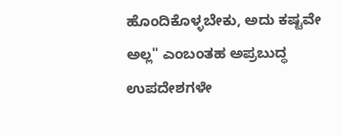ಹೊಂದಿಕೊಳ್ಳಬೇಕು, ಅದು ಕಷ್ಟವೇ ಅಲ್ಲ" ಎಂಬಂತಹ ಅಪ್ರಬುದ್ಧ ಉಪದೇಶಗಳೇ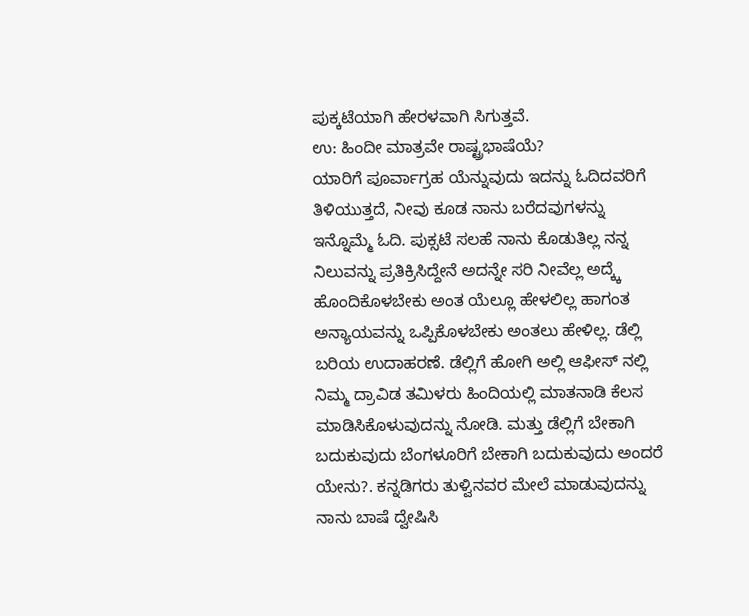ಪುಕ್ಕಟೆಯಾಗಿ ಹೇರಳವಾಗಿ ಸಿಗುತ್ತವೆ.
ಉ: ಹಿಂದೀ ಮಾತ್ರವೇ ರಾಷ್ಟ್ರಭಾಷೆಯೆ?
ಯಾರಿಗೆ ಪೂರ್ವಾಗ್ರಹ ಯೆನ್ನುವುದು ಇದನ್ನು ಓದಿದವರಿಗೆ ತಿಳಿಯುತ್ತದೆ, ನೀವು ಕೂಡ ನಾನು ಬರೆದವುಗಳನ್ನು ಇನ್ನೊಮ್ಮೆ ಓದಿ. ಪುಕ್ಸಟೆ ಸಲಹೆ ನಾನು ಕೊಡುತಿಲ್ಲ ನನ್ನ ನಿಲುವನ್ನು ಪ್ರತಿಕ್ರಿಸಿದ್ದೇನೆ ಅದನ್ನೇ ಸರಿ ನೀವೆಲ್ಲ ಅದ್ಕ್ಕೆ ಹೊಂದಿಕೊಳಬೇಕು ಅಂತ ಯೆಲ್ಲೂ ಹೇಳಲಿಲ್ಲ ಹಾಗಂತ ಅನ್ಯಾಯವನ್ನು ಒಪ್ಪಿಕೊಳಬೇಕು ಅಂತಲು ಹೇಳಿಲ್ಲ. ಡೆಲ್ಲಿ ಬರಿಯ ಉದಾಹರಣೆ. ಡೆಲ್ಲಿಗೆ ಹೋಗಿ ಅಲ್ಲಿ ಆಫೀಸ್ ನಲ್ಲಿ ನಿಮ್ಮ ದ್ರಾವಿಡ ತಮಿಳರು ಹಿಂದಿಯಲ್ಲಿ ಮಾತನಾಡಿ ಕೆಲಸ ಮಾಡಿಸಿಕೊಳುವುದನ್ನು ನೋಡಿ. ಮತ್ತು ಡೆಲ್ಲಿಗೆ ಬೇಕಾಗಿ ಬದುಕುವುದು ಬೆಂಗಳೂರಿಗೆ ಬೇಕಾಗಿ ಬದುಕುವುದು ಅಂದರೆ ಯೇನು?. ಕನ್ನಡಿಗರು ತುಳ್ವಿನವರ ಮೇಲೆ ಮಾಡುವುದನ್ನು ನಾನು ಬಾಷೆ ದ್ವೇಷಿಸಿ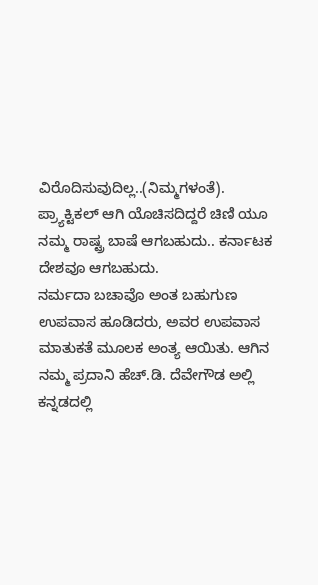ವಿರೊದಿಸುವುದಿಲ್ಲ..(ನಿಮ್ಮಗಳಂತೆ). ಪ್ರ್ಯಾಕ್ಟಿಕಲ್ ಆಗಿ ಯೊಚಿಸದಿದ್ದರೆ ಚಿಣಿ ಯೂ ನಮ್ಮ ರಾಷ್ಟ್ರ ಬಾಷೆ ಆಗಬಹುದು.. ಕರ್ನಾಟಕ ದೇಶವೂ ಆಗಬಹುದು.
ನರ್ಮದಾ ಬಚಾವೊ ಅಂತ ಬಹುಗುಣ ಉಪವಾಸ ಹೂಡಿದರು, ಅವರ ಉಪವಾಸ ಮಾತುಕತೆ ಮೂಲಕ ಅಂತ್ಯ ಆಯಿತು. ಆಗಿನ ನಮ್ಮ ಪ್ರದಾನಿ ಹೆಚ್.ಡಿ. ದೆವೇಗೌಡ ಅಲ್ಲಿ ಕನ್ನಡದಲ್ಲಿ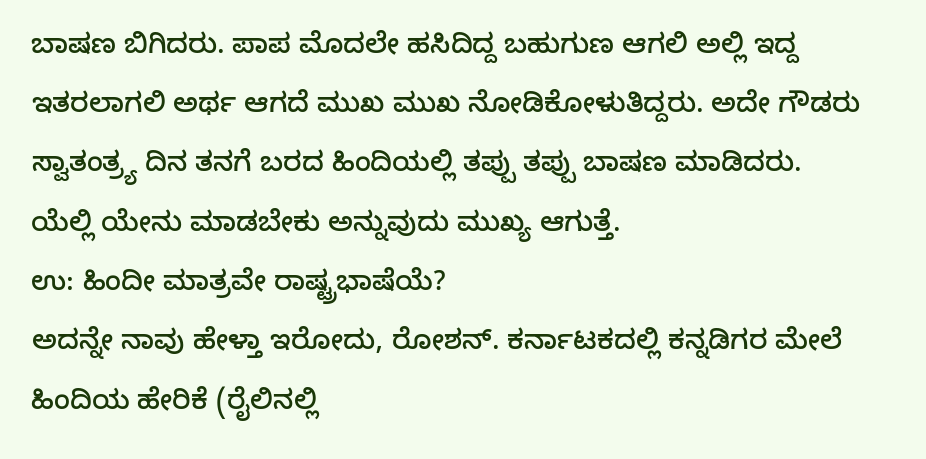ಬಾಷಣ ಬಿಗಿದರು. ಪಾಪ ಮೊದಲೇ ಹಸಿದಿದ್ದ ಬಹುಗುಣ ಆಗಲಿ ಅಲ್ಲಿ ಇದ್ದ ಇತರಲಾಗಲಿ ಅರ್ಥ ಆಗದೆ ಮುಖ ಮುಖ ನೋಡಿಕೋಳುತಿದ್ದರು. ಅದೇ ಗೌಡರು ಸ್ವಾತಂತ್ರ್ಯ ದಿನ ತನಗೆ ಬರದ ಹಿಂದಿಯಲ್ಲಿ ತಪ್ಪು ತಪ್ಪು ಬಾಷಣ ಮಾಡಿದರು. ಯೆಲ್ಲಿ ಯೇನು ಮಾಡಬೇಕು ಅನ್ನುವುದು ಮುಖ್ಯ ಆಗುತ್ತೆ.
ಉ: ಹಿಂದೀ ಮಾತ್ರವೇ ರಾಷ್ಟ್ರಭಾಷೆಯೆ?
ಅದನ್ನೇ ನಾವು ಹೇಳ್ತಾ ಇರೋದು, ರೋಶನ್. ಕರ್ನಾಟಕದಲ್ಲಿ ಕನ್ನಡಿಗರ ಮೇಲೆ ಹಿಂದಿಯ ಹೇರಿಕೆ (ರೈಲಿನಲ್ಲಿ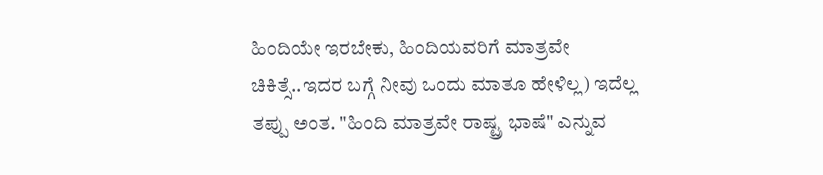ಹಿಂದಿಯೇ ಇರಬೇಕು, ಹಿಂದಿಯವರಿಗೆ ಮಾತ್ರವೇ ಚಿಕಿತ್ಸೆ..ಇದರ ಬಗ್ಗೆ ನೀವು ಒಂದು ಮಾತೂ ಹೇಳಿಲ್ಲ) ಇದೆಲ್ಲ ತಪ್ಪು ಅಂತ. "ಹಿಂದಿ ಮಾತ್ರವೇ ರಾಷ್ಟ್ರ ಭಾಷೆ" ಎನ್ನುವ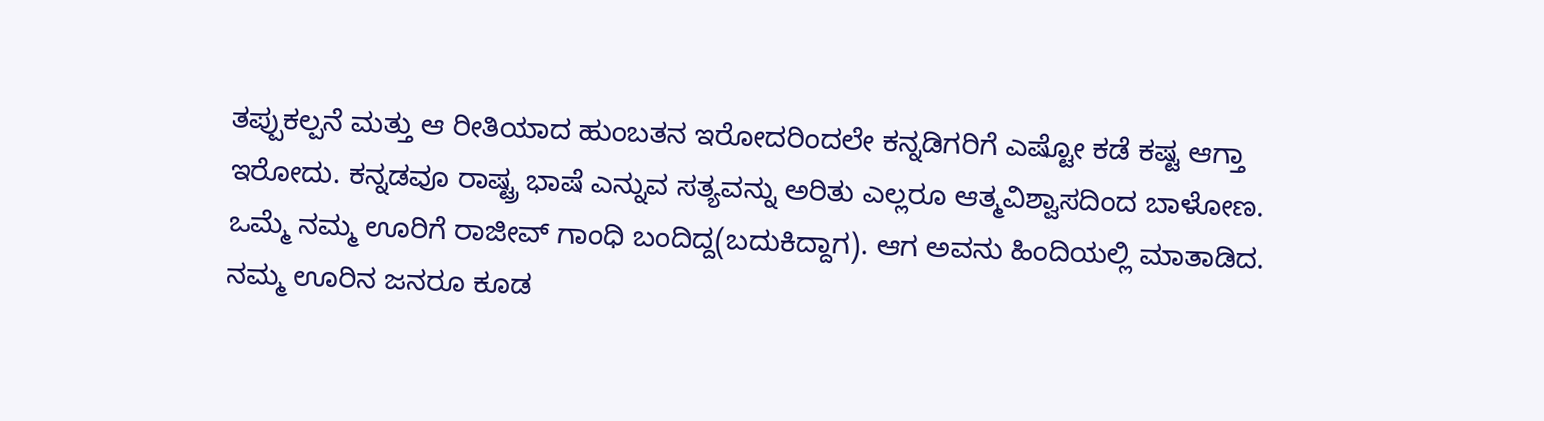ತಪ್ಪುಕಲ್ಪನೆ ಮತ್ತು ಆ ರೀತಿಯಾದ ಹುಂಬತನ ಇರೋದರಿಂದಲೇ ಕನ್ನಡಿಗರಿಗೆ ಎಷ್ಟೋ ಕಡೆ ಕಷ್ಟ ಆಗ್ತಾ ಇರೋದು. ಕನ್ನಡವೂ ರಾಷ್ಟ್ರ ಭಾಷೆ ಎನ್ನುವ ಸತ್ಯವನ್ನು ಅರಿತು ಎಲ್ಲರೂ ಆತ್ಮವಿಶ್ವಾಸದಿಂದ ಬಾಳೋಣ.
ಒಮ್ಮೆ ನಮ್ಮ ಊರಿಗೆ ರಾಜೀವ್ ಗಾಂಧಿ ಬಂದಿದ್ದ(ಬದುಕಿದ್ದಾಗ). ಆಗ ಅವನು ಹಿಂದಿಯಲ್ಲಿ ಮಾತಾಡಿದ. ನಮ್ಮ ಊರಿನ ಜನರೂ ಕೂಡ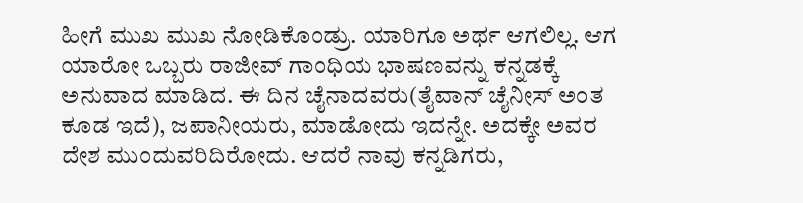ಹೀಗೆ ಮುಖ ಮುಖ ನೋಡಿಕೊಂಡ್ರು. ಯಾರಿಗೂ ಅರ್ಥ ಆಗಲಿಲ್ಲ. ಆಗ ಯಾರೋ ಒಬ್ಬರು ರಾಜೀವ್ ಗಾಂಧಿಯ ಭಾಷಣವನ್ನು ಕನ್ನಡಕ್ಕೆ ಅನುವಾದ ಮಾಡಿದ. ಈ ದಿನ ಚೈನಾದವರು(ತೈವಾನ್ ಚೈನೀಸ್ ಅಂತ ಕೂಡ ಇದೆ), ಜಪಾನೀಯರು, ಮಾಡೋದು ಇದನ್ನೇ. ಅದಕ್ಕೇ ಅವರ ದೇಶ ಮುಂದುವರಿದಿರೋದು. ಆದರೆ ನಾವು ಕನ್ನಡಿಗರು,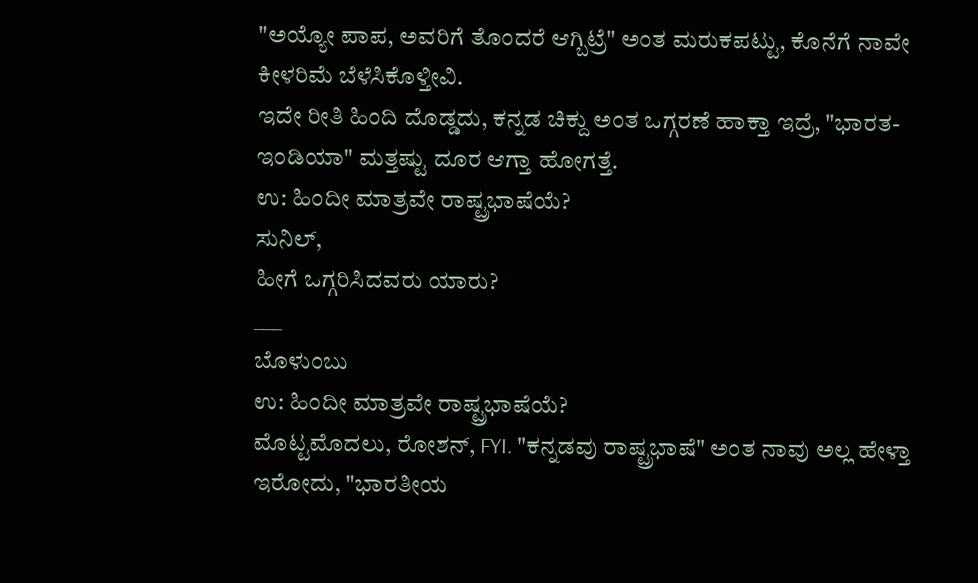"ಅಯ್ಯೋ ಪಾಪ, ಅವರಿಗೆ ತೊಂದರೆ ಆಗ್ಬಿಟ್ರೆ" ಅಂತ ಮರುಕಪಟ್ಟು, ಕೊನೆಗೆ ನಾವೇ ಕೀಳರಿಮೆ ಬೆಳೆಸಿಕೊಳ್ತೀವಿ.
ಇದೇ ರೀತಿ ಹಿಂದಿ ದೊಡ್ಡದು, ಕನ್ನಡ ಚಿಕ್ದು ಅಂತ ಒಗ್ಗರಣೆ ಹಾಕ್ತಾ ಇದ್ರೆ, "ಭಾರತ-ಇಂಡಿಯಾ" ಮತ್ತಷ್ಟು ದೂರ ಆಗ್ತಾ ಹೋಗತ್ತೆ.
ಉ: ಹಿಂದೀ ಮಾತ್ರವೇ ರಾಷ್ಟ್ರಭಾಷೆಯೆ?
ಸುನಿಲ್,
ಹೀಗೆ ಒಗ್ಗರಿಸಿದವರು ಯಾರು?
___
ಬೊಳುಂಬು
ಉ: ಹಿಂದೀ ಮಾತ್ರವೇ ರಾಷ್ಟ್ರಭಾಷೆಯೆ?
ಮೊಟ್ಟಮೊದಲು, ರೋಶನ್, FYI. "ಕನ್ನಡವು ರಾಷ್ಟ್ರಭಾಷೆ" ಅಂತ ನಾವು ಅಲ್ಲ ಹೇಳ್ತಾ ಇರೋದು, "ಭಾರತೀಯ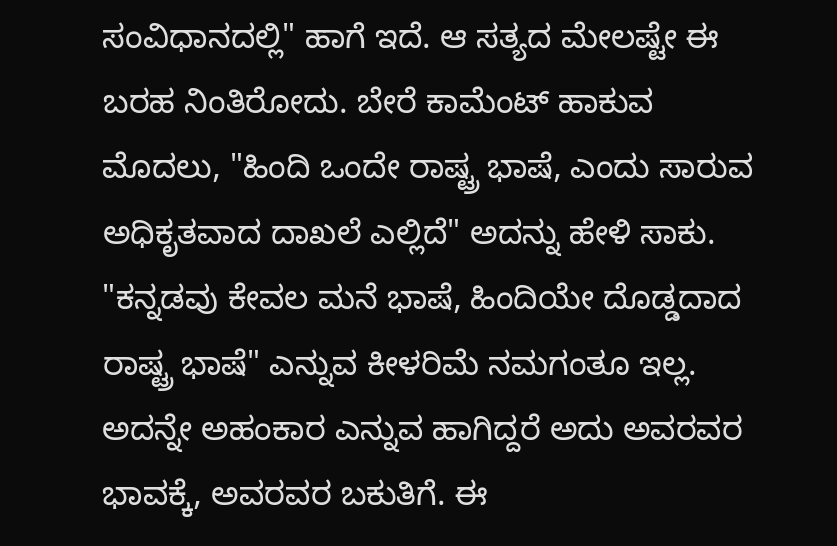ಸಂವಿಧಾನದಲ್ಲಿ" ಹಾಗೆ ಇದೆ. ಆ ಸತ್ಯದ ಮೇಲಷ್ಟೇ ಈ ಬರಹ ನಿಂತಿರೋದು. ಬೇರೆ ಕಾಮೆಂಟ್ ಹಾಕುವ ಮೊದಲು, "ಹಿಂದಿ ಒಂದೇ ರಾಷ್ಟ್ರ ಭಾಷೆ, ಎಂದು ಸಾರುವ ಅಧಿಕೃತವಾದ ದಾಖಲೆ ಎಲ್ಲಿದೆ" ಅದನ್ನು ಹೇಳಿ ಸಾಕು. "ಕನ್ನಡವು ಕೇವಲ ಮನೆ ಭಾಷೆ, ಹಿಂದಿಯೇ ದೊಡ್ಡದಾದ ರಾಷ್ಟ್ರ ಭಾಷೆ" ಎನ್ನುವ ಕೀಳರಿಮೆ ನಮಗಂತೂ ಇಲ್ಲ. ಅದನ್ನೇ ಅಹಂಕಾರ ಎನ್ನುವ ಹಾಗಿದ್ದರೆ ಅದು ಅವರವರ ಭಾವಕ್ಕೆ, ಅವರವರ ಬಕುತಿಗೆ. ಈ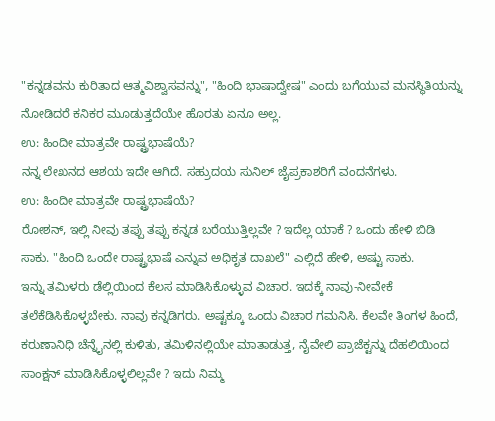"ಕನ್ನಡವನು ಕುರಿತಾದ ಆತ್ಮವಿಶ್ವಾಸವನ್ನು", "ಹಿಂದಿ ಭಾಷಾದ್ವೇಷ" ಎಂದು ಬಗೆಯುವ ಮನಸ್ಥಿತಿಯನ್ನು ನೋಡಿದರೆ ಕನಿಕರ ಮೂಡುತ್ತದೆಯೇ ಹೊರತು ಏನೂ ಅಲ್ಲ.
ಉ: ಹಿಂದೀ ಮಾತ್ರವೇ ರಾಷ್ಟ್ರಭಾಷೆಯೆ?
ನನ್ನ ಲೇಖನದ ಆಶಯ ಇದೇ ಆಗಿದೆ. ಸಹ್ರುದಯ ಸುನಿಲ್ ಜೈಪ್ರಕಾಶರಿಗೆ ವಂದನೆಗಳು.
ಉ: ಹಿಂದೀ ಮಾತ್ರವೇ ರಾಷ್ಟ್ರಭಾಷೆಯೆ?
ರೋಶನ್, ಇಲ್ಲಿ ನೀವು ತಪ್ಪು ತಪ್ಪು ಕನ್ನಡ ಬರೆಯುತ್ತಿಲ್ಲವೇ ? ಇದೆಲ್ಲ ಯಾಕೆ ? ಒಂದು ಹೇಳಿ ಬಿಡಿ ಸಾಕು. "ಹಿಂದಿ ಒಂದೇ ರಾಷ್ಟ್ರಭಾಷೆ ಎನ್ನುವ ಅಧಿಕೃತ ದಾಖಲೆ" ಎಲ್ಲಿದೆ ಹೇಳಿ, ಅಷ್ಟು ಸಾಕು.
ಇನ್ನು ತಮಿಳರು ಡೆಲ್ಲಿಯಿಂದ ಕೆಲಸ ಮಾಡಿಸಿಕೊಳ್ಳುವ ವಿಚಾರ. ಇದಕ್ಕೆ ನಾವು-ನೀವೇಕೆ ತಲೆಕೆಡಿಸಿಕೊಳ್ಳಬೇಕು. ನಾವು ಕನ್ನಡಿಗರು. ಅಷ್ಟಕ್ಕೂ ಒಂದು ವಿಚಾರ ಗಮನಿಸಿ. ಕೆಲವೇ ತಿಂಗಳ ಹಿಂದೆ, ಕರುಣಾನಿಧಿ ಚೆನ್ನೈನಲ್ಲಿ ಕುಳಿತು, ತಮಿಳಿನಲ್ಲಿಯೇ ಮಾತಾಡುತ್ತ, ನೈವೇಲಿ ಪ್ರಾಜೆಕ್ಟನ್ನು ದೆಹಲಿಯಿಂದ ಸಾಂಕ್ಷನ್ ಮಾಡಿಸಿಕೊಳ್ಳಲಿಲ್ಲವೇ ? ಇದು ನಿಮ್ಮ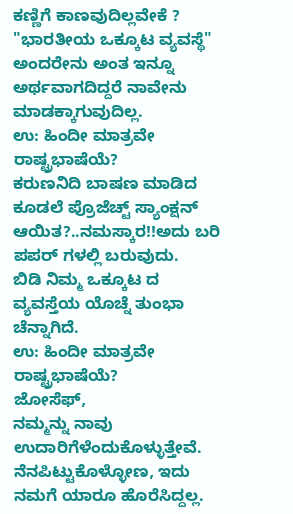ಕಣ್ಣಿಗೆ ಕಾಣವುದಿಲ್ಲವೇಕೆ ?
"ಭಾರತೀಯ ಒಕ್ಕೂಟ ವ್ಯವಸ್ಥೆ" ಅಂದರೇನು ಅಂತ ಇನ್ನೂ ಅರ್ಥವಾಗದಿದ್ದರೆ ನಾವೇನು ಮಾಡಕ್ಕಾಗುವುದಿಲ್ಲ.
ಉ: ಹಿಂದೀ ಮಾತ್ರವೇ ರಾಷ್ಟ್ರಭಾಷೆಯೆ?
ಕರುಣನಿದಿ ಬಾಷಣ ಮಾಡಿದ ಕೂಡಲೆ ಪ್ರೊಜೆಚ್ಟ್ ಸ್ಯಾಂಕ್ಷನ್ ಆಯಿತ?..ನಮಸ್ಕಾರ!!ಅದು ಬರಿ ಪಪರ್ ಗಳಲ್ಲಿ ಬರುವುದು.
ಬಿಡಿ ನಿಮ್ಮ ಒಕ್ಕೂಟ ದ ವ್ಯವಸ್ತೆಯ ಯೊಚ್ನೆ ತುಂಭಾ ಚೆನ್ನಾಗಿದೆ.
ಉ: ಹಿಂದೀ ಮಾತ್ರವೇ ರಾಷ್ಟ್ರಭಾಷೆಯೆ?
ಜೋಸೆಫ್,
ನಮ್ಮನ್ನು ನಾವು ಉದಾರಿಗೆಳೆಂದುಕೊಳ್ಳುತ್ತೇವೆ. ನೆನಪಿಟ್ಟುಕೊಳ್ಳೋಣ, ಇದು ನಮಗೆ ಯಾರೂ ಹೊರೆಸಿದ್ದಲ್ಲ.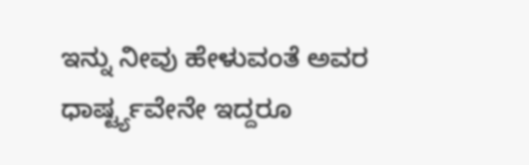ಇನ್ನು ನೀವು ಹೇಳುವಂತೆ ಅವರ ಧಾರ್ಷ್ಟ್ಯವೇನೇ ಇದ್ದರೂ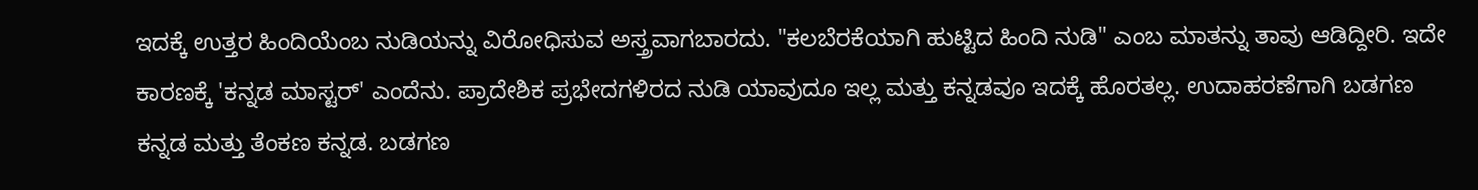ಇದಕ್ಕೆ ಉತ್ತರ ಹಿಂದಿಯೆಂಬ ನುಡಿಯನ್ನು ವಿರೋಧಿಸುವ ಅಸ್ತ್ರವಾಗಬಾರದು. "ಕಲಬೆರಕೆಯಾಗಿ ಹುಟ್ಟಿದ ಹಿಂದಿ ನುಡಿ" ಎಂಬ ಮಾತನ್ನು ತಾವು ಆಡಿದ್ದೀರಿ. ಇದೇ ಕಾರಣಕ್ಕೆ 'ಕನ್ನಡ ಮಾಸ್ಟರ್' ಎಂದೆನು. ಪ್ರಾದೇಶಿಕ ಪ್ರಭೇದಗಳಿರದ ನುಡಿ ಯಾವುದೂ ಇಲ್ಲ ಮತ್ತು ಕನ್ನಡವೂ ಇದಕ್ಕೆ ಹೊರತಲ್ಲ. ಉದಾಹರಣೆಗಾಗಿ ಬಡಗಣ ಕನ್ನಡ ಮತ್ತು ತೆಂಕಣ ಕನ್ನಡ. ಬಡಗಣ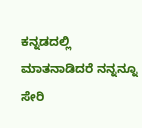ಕನ್ನಡದಲ್ಲಿ ಮಾತನಾಡಿದರೆ ನನ್ನನ್ನೂ ಸೇರಿ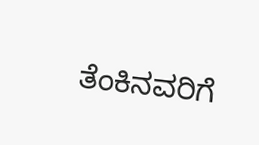ತೆಂಕಿನವರಿಗೆ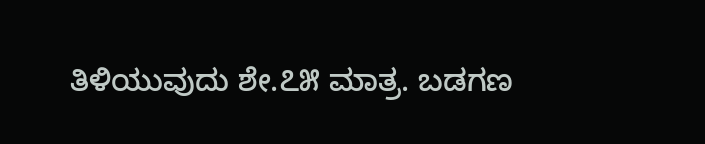ತಿಳಿಯುವುದು ಶೇ.೭೫ ಮಾತ್ರ. ಬಡಗಣ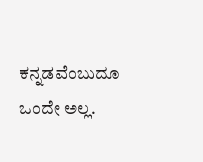ಕನ್ನಡವೆಂಬುದೂ ಒಂದೇ ಅಲ್ಲ.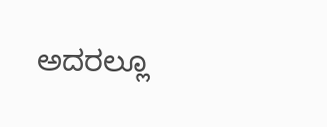ಅದರಲ್ಲೂ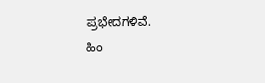ಪ್ರಭೇದಗಳಿವೆ.
ಹಿಂ